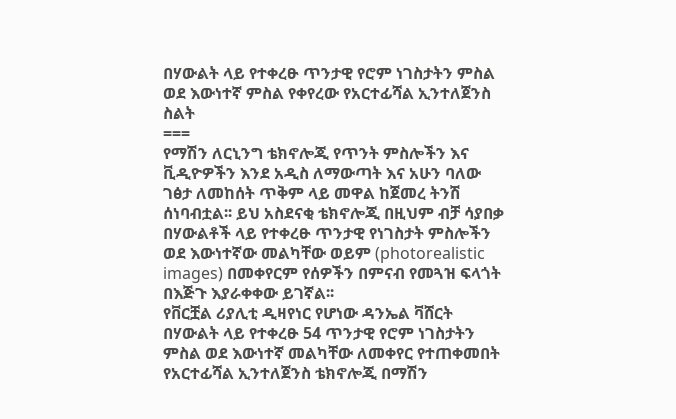በሃውልት ላይ የተቀረፁ ጥንታዊ የሮም ነገስታትን ምስል ወደ እውነተኛ ምስል የቀየረው የአርተፊሻል ኢንተለጀንስ ስልት
===
የማሽን ለርኒንግ ቴክኖሎጂ የጥንት ምስሎችን እና ቪዲዮዎችን እንደ አዲስ ለማውጣት እና አሁን ባለው ገፅታ ለመከሰት ጥቅም ላይ መዋል ከጀመረ ትንሽ ሰነባብቷል፡፡ ይህ አስደናቂ ቴክኖሎጂ በዚህም ብቻ ሳያበቃ በሃውልቶች ላይ የተቀረፁ ጥንታዊ የነገስታት ምስሎችን ወደ እውነተኛው መልካቸው ወይም (photorealistic images) በመቀየርም የሰዎችን በምናብ የመጓዝ ፍላጎት በእጅጉ እያራቀቀው ይገኛል፡፡
የቨርቿል ሪያሊቲ ዲዛየነር የሆነው ዳንኤል ቫሸርት በሃውልት ላይ የተቀረፁ 54 ጥንታዊ የሮም ነገስታትን ምስል ወደ እውነተኛ መልካቸው ለመቀየር የተጠቀመበት የአርተፊሻል ኢንተለጀንስ ቴክኖሎጂ በማሽን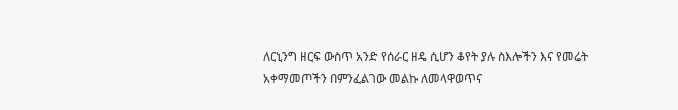ለርኒንግ ዘርፍ ውስጥ አንድ የሰራር ዘዴ ሲሆን ቆየት ያሉ ስእሎችን እና የመሬት አቀማመጦችን በምንፈልገው መልኩ ለመላዋወጥና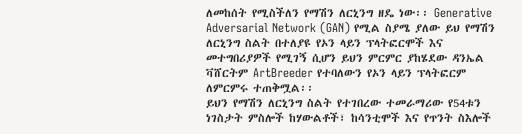ለመከሰት የሚስችለን የማሽን ለርኒንግ ዘዴ ነው፡፡ Generative Adversarial Network (GAN) የሚል ስያሜ ያለው ይህ የማሽን ለርኒንግ ስልት በተለያዩ የኦን ላይን ፕላትፎርሞች እና መተግበሪያዎች የሚገኝ ሲሆን ይህን ምርምር ያከሄደው ዳንኤል ቫሸርትም ArtBreeder የተባለውን የኦን ላይን ፕላትፎርም ለምርምሩ ተጠቅሟል፡፡
ይህን የማሽን ለርኒንግ ስልት የተገበረው ተመራማሪው የ54ቱን ነገስታት ምስሎች ከሃውልቶች፣ ከሳንቲሞች እና የጥንት ስእሎች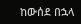ከውሰደ በኋላ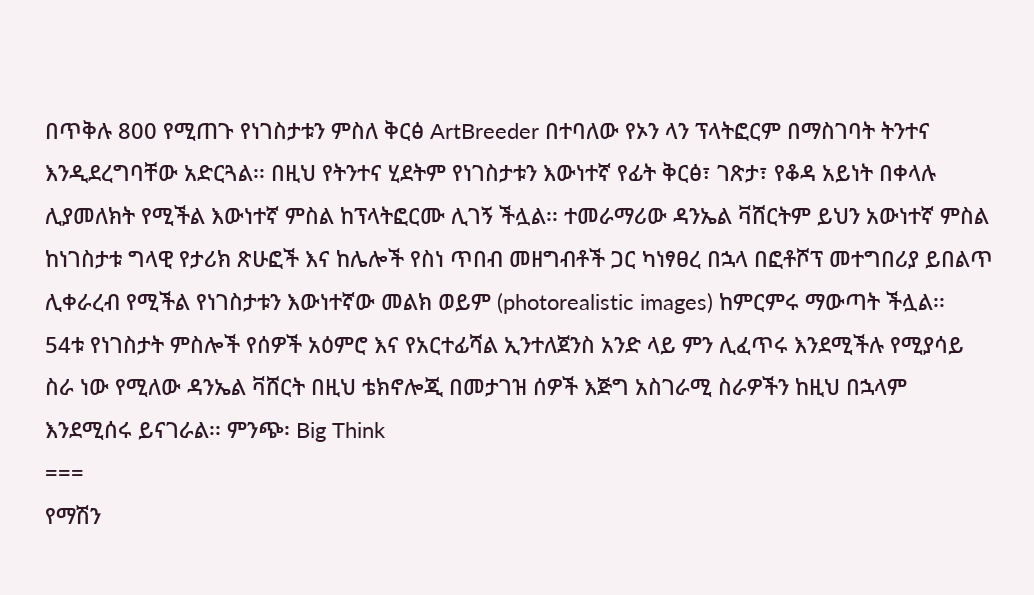በጥቅሉ 800 የሚጠጉ የነገስታቱን ምስለ ቅርፅ ArtBreeder በተባለው የኦን ላን ፕላትፎርም በማስገባት ትንተና እንዲደረግባቸው አድርጓል፡፡ በዚህ የትንተና ሂደትም የነገስታቱን እውነተኛ የፊት ቅርፅ፣ ገጽታ፣ የቆዳ አይነት በቀላሉ ሊያመለክት የሚችል እውነተኛ ምስል ከፕላትፎርሙ ሊገኝ ችሏል፡፡ ተመራማሪው ዳንኤል ቫሸርትም ይህን አውነተኛ ምስል ከነገስታቱ ግላዊ የታሪክ ጽሁፎች እና ከሌሎች የስነ ጥበብ መዘግብቶች ጋር ካነፃፀረ በኋላ በፎቶሾፕ መተግበሪያ ይበልጥ ሊቀራረብ የሚችል የነገስታቱን እውነተኛው መልክ ወይም (photorealistic images) ከምርምሩ ማውጣት ችሏል፡፡
54ቱ የነገስታት ምስሎች የሰዎች አዕምሮ እና የአርተፊሻል ኢንተለጀንስ አንድ ላይ ምን ሊፈጥሩ እንደሚችሉ የሚያሳይ ስራ ነው የሚለው ዳንኤል ቫሸርት በዚህ ቴክኖሎጂ በመታገዝ ሰዎች እጅግ አስገራሚ ስራዎችን ከዚህ በኋላም እንደሚሰሩ ይናገራል፡፡ ምንጭ፡ Big Think
===
የማሽን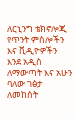ለርኒንግ ቴክኖሎጂ የጥንት ምስሎችን እና ቪዲዮዎችን እንደ አዲስ ለማውጣት እና አሁን ባለው ገፅታ ለመከሰት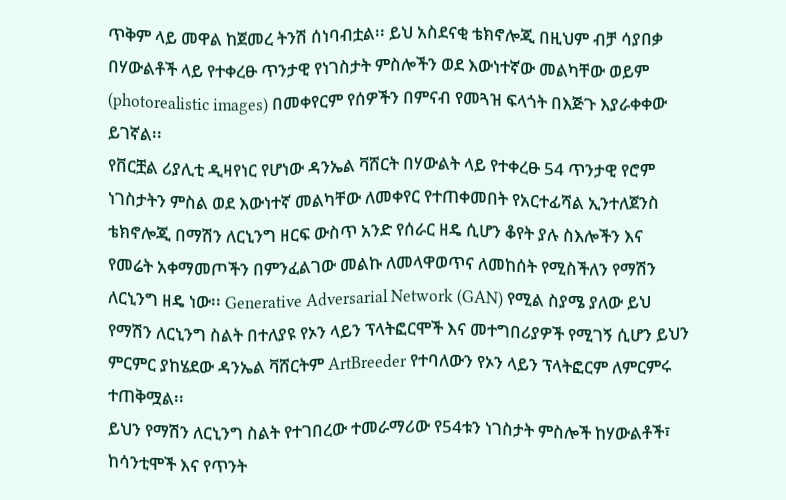ጥቅም ላይ መዋል ከጀመረ ትንሽ ሰነባብቷል፡፡ ይህ አስደናቂ ቴክኖሎጂ በዚህም ብቻ ሳያበቃ በሃውልቶች ላይ የተቀረፁ ጥንታዊ የነገስታት ምስሎችን ወደ እውነተኛው መልካቸው ወይም (photorealistic images) በመቀየርም የሰዎችን በምናብ የመጓዝ ፍላጎት በእጅጉ እያራቀቀው ይገኛል፡፡
የቨርቿል ሪያሊቲ ዲዛየነር የሆነው ዳንኤል ቫሸርት በሃውልት ላይ የተቀረፁ 54 ጥንታዊ የሮም ነገስታትን ምስል ወደ እውነተኛ መልካቸው ለመቀየር የተጠቀመበት የአርተፊሻል ኢንተለጀንስ ቴክኖሎጂ በማሽን ለርኒንግ ዘርፍ ውስጥ አንድ የሰራር ዘዴ ሲሆን ቆየት ያሉ ስእሎችን እና የመሬት አቀማመጦችን በምንፈልገው መልኩ ለመላዋወጥና ለመከሰት የሚስችለን የማሽን ለርኒንግ ዘዴ ነው፡፡ Generative Adversarial Network (GAN) የሚል ስያሜ ያለው ይህ የማሽን ለርኒንግ ስልት በተለያዩ የኦን ላይን ፕላትፎርሞች እና መተግበሪያዎች የሚገኝ ሲሆን ይህን ምርምር ያከሄደው ዳንኤል ቫሸርትም ArtBreeder የተባለውን የኦን ላይን ፕላትፎርም ለምርምሩ ተጠቅሟል፡፡
ይህን የማሽን ለርኒንግ ስልት የተገበረው ተመራማሪው የ54ቱን ነገስታት ምስሎች ከሃውልቶች፣ ከሳንቲሞች እና የጥንት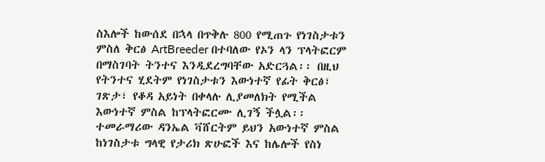ስእሎች ከውሰደ በኋላ በጥቅሉ 800 የሚጠጉ የነገስታቱን ምስለ ቅርፅ ArtBreeder በተባለው የኦን ላን ፕላትፎርም በማስገባት ትንተና እንዲደረግባቸው አድርጓል፡፡ በዚህ የትንተና ሂደትም የነገስታቱን እውነተኛ የፊት ቅርፅ፣ ገጽታ፣ የቆዳ አይነት በቀላሉ ሊያመለክት የሚችል እውነተኛ ምስል ከፕላትፎርሙ ሊገኝ ችሏል፡፡ ተመራማሪው ዳንኤል ቫሸርትም ይህን አውነተኛ ምስል ከነገስታቱ ግላዊ የታሪክ ጽሁፎች እና ከሌሎች የስነ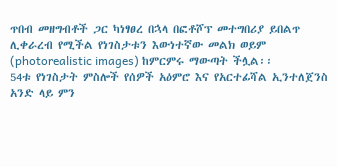ጥበብ መዘግብቶች ጋር ካነፃፀረ በኋላ በፎቶሾፕ መተግበሪያ ይበልጥ ሊቀራረብ የሚችል የነገስታቱን እውነተኛው መልክ ወይም (photorealistic images) ከምርምሩ ማውጣት ችሏል፡፡
54ቱ የነገስታት ምስሎች የሰዎች አዕምሮ እና የአርተፊሻል ኢንተለጀንስ አንድ ላይ ምን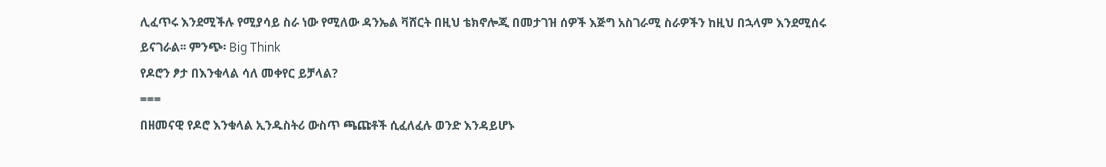ሊፈጥሩ እንደሚችሉ የሚያሳይ ስራ ነው የሚለው ዳንኤል ቫሸርት በዚህ ቴክኖሎጂ በመታገዝ ሰዎች እጅግ አስገራሚ ስራዎችን ከዚህ በኋላም እንደሚሰሩ ይናገራል፡፡ ምንጭ፡ Big Think
የዶሮን ፆታ በእንቁላል ሳለ መቀየር ይቻላል?
===
በዘመናዊ የዶሮ እንቁላል ኢንዱስትሪ ውስጥ ጫጩቶች ሲፈለፈሉ ወንድ እንዳይሆኑ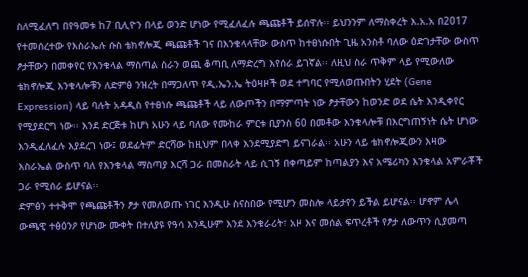ስለሚፈለግ በየዓመቱ ከ7 ቢሊዮን በላይ ወንድ ሆነው የሚፈለፈሉ ጫጩቶች ይሰዋሉ፡፡ ይህንንም ለማስቀረት እ.አ.አ በ2017 የተመሰረተው የእስራኤሉ ሱስ ቴክኖሎጂ ጫጩቶች ገና በእንቁላላቸው ውስጥ ከተፀነሱበት ጊዜ አንስቶ ባለው ዕድገታቸው ውስጥ ፆታቸውን በመቀየር የእንቁላል ማስጣል ስራን ወጪ ቆጣቢ ለማድረግ እየሰራ ይገኛል፡፡ ለዚህ ስራ ጥቅም ላይ የሚውለው ቴክኖሎጂ እንቁላሎቹን ለድምፅ ንዝረት በማጋለጥ የዲ.ኤን.ኤ ትዕዛዞች ወደ ተግባር የሚለወጡበትን ሂደት (Gene Expression) ላይ ባሉት አዳዲስ የተፀነሱ ጫጩቶች ላይ ለውጦችን በማምጣት ነው ፆታቸውን ከወንድ ወደ ሴት እንዲቀየር የሚያደርግ ነው፡፡ እንደ ድርጅቱ ከሆነ አሁን ላይ ባለው የሙከራ ምርቱ ቢያንስ 60 በመቶው እንቁላሎቹ በእርግጠኝነት ሴት ሆነው እንዲፈለፈሉ እያደረገ ነው፤ ወደፊትም ድርሻው ከዚህም በላቀ እንደሚያድግ ይናገራል፡፡ አሁን ላይ ቴክኖሎጂውን እዛው እስራኤል ውስጥ ባለ የእንቁላል ማስጣያ እርሻ ጋራ በመስራት ላይ ሲገኝ በቀጣይም ከጣልያን እና አሜሪካን እንቁላል አምራቾች ጋራ የሚሰራ ይሆናል፡፡
ድምፅን ተተቅሞ የጫጩቶችን ፆታ የመለወጡ ነገር እንዲሁ ስናስበው የሚሆን መስሎ ላይታየን ይችል ይሆናል፡፡ ሆኖም ሌላ ውጫዊ ተፅዕንዖ የሆነው ሙቀት በተለያዩ የዓሳ እንዲሁም እንደ እንቁራሪት፣ አዞ እና መሰል ፍጥረቶች የፆታ ለውጥን ሲያመጣ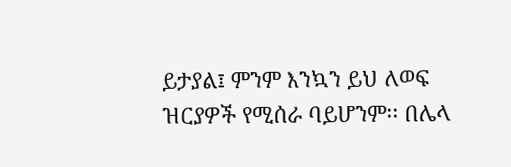ይታያል፤ ምንም እንኳን ይህ ለወፍ ዝርያዎች የሚሰራ ባይሆንም፡፡ በሌላ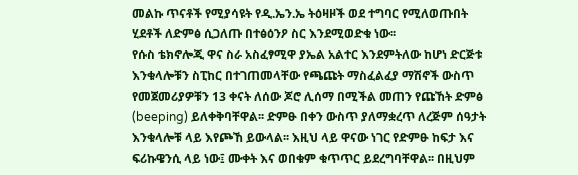መልኩ ጥናቶች የሚያሳዩት የዲ.ኤን.ኤ ትዕዛዞች ወደ ተግባር የሚለወጡበት ሂደቶች ለድምፅ ሲጋለጡ በተፅዕንዖ ስር እንደሚወድቁ ነው፡፡
የሱስ ቴክኖሎጂ ዋና ስራ አስፈፃሚዋ ያኤል አልተር እንደምትለው ከሆነ ድርጅቱ እንቁላሎቹን ስፒከር በተገጠመላቸው የጫጩት ማስፈልፈያ ማሽኖች ውስጥ የመጀመሪያዎቹን 13 ቀናት ለሰው ጆሮ ሊሰማ በሚችል መጠን የጩኸት ድምፅ (beeping) ይለቀቅባቸዋል፡፡ ድምፁ በቀን ውስጥ ያለማቋረጥ ለረጅም ሰዓታት እንቁላሎቹ ላይ እየጮኸ ይውላል፡፡ እዚህ ላይ ዋናው ነገር የድምፁ ከፍታ እና ፍሪኩዌንሲ ላይ ነው፤ ሙቀት እና ወበቁም ቁጥጥር ይደረግባቸዋል፡፡ በዚህም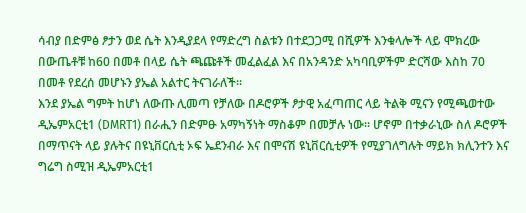ሳብያ በድምፅ ፆታን ወደ ሴት እንዲያደላ የማድረግ ስልቱን በተደጋጋሚ በሺዎች እንቁላሎች ላይ ሞክረው በውጤቶቹ ከ60 በመቶ በላይ ሴት ጫጩቶች መፈልፈል እና በአንዳንድ አካባቢዎችም ድርሻው እስከ 70 በመቶ የደረሰ መሆኑን ያኤል አልተር ትናገራለች፡፡
እንደ ያኤል ግምት ከሆነ ለውጡ ሊመጣ የቻለው በዶሮዎች ፆታዊ አፈጣጠር ላይ ትልቅ ሚናን የሚጫወተው ዲኤምአርቲ1 (DMRT1) በራሒን በድምፁ አማካኝነት ማስቆም በመቻሉ ነው፡፡ ሆኖም በተቃራኒው ስለ ዶሮዎች በማጥናት ላይ ያሉትና በዩኒቨርሲቲ ኦፍ ኤደንብራ እና በሞናሽ ዩኒቨርሲቲዎች የሚያገለግሉት ማይክ ክሊንተን እና ግሬግ ስሚዝ ዲኤምአርቲ1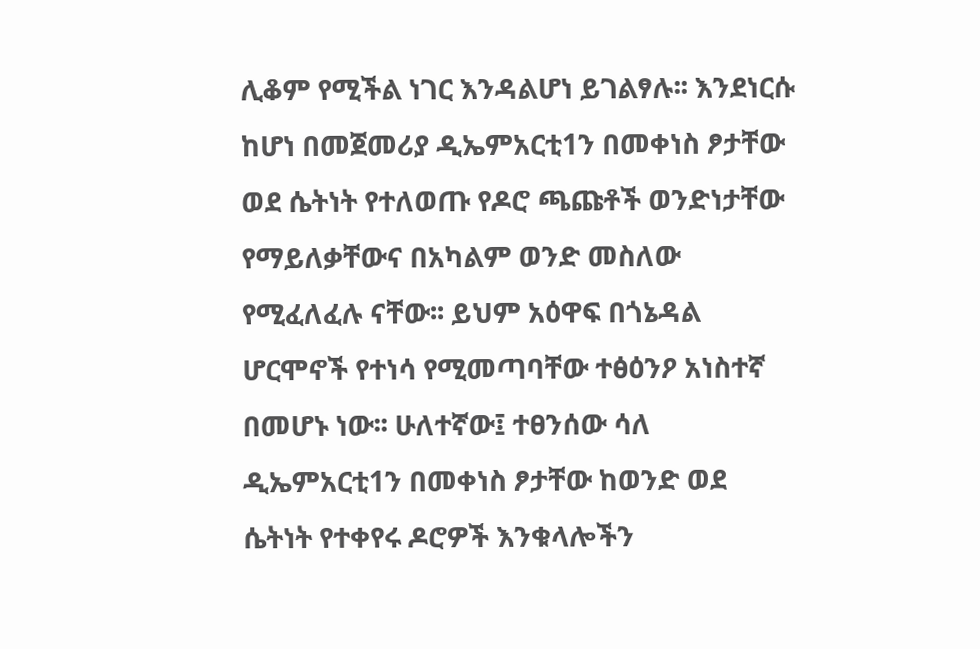ሊቆም የሚችል ነገር እንዳልሆነ ይገልፃሉ፡፡ እንደነርሱ ከሆነ በመጀመሪያ ዲኤምአርቲ1ን በመቀነስ ፆታቸው ወደ ሴትነት የተለወጡ የዶሮ ጫጩቶች ወንድነታቸው የማይለቃቸውና በአካልም ወንድ መስለው የሚፈለፈሉ ናቸው፡፡ ይህም አዕዋፍ በጎኔዳል ሆርሞኖች የተነሳ የሚመጣባቸው ተፅዕንዖ አነስተኛ በመሆኑ ነው፡፡ ሁለተኛው፤ ተፀንሰው ሳለ ዲኤምአርቲ1ን በመቀነስ ፆታቸው ከወንድ ወደ ሴትነት የተቀየሩ ዶሮዎች እንቁላሎችን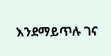እንደማይጥሉ ገና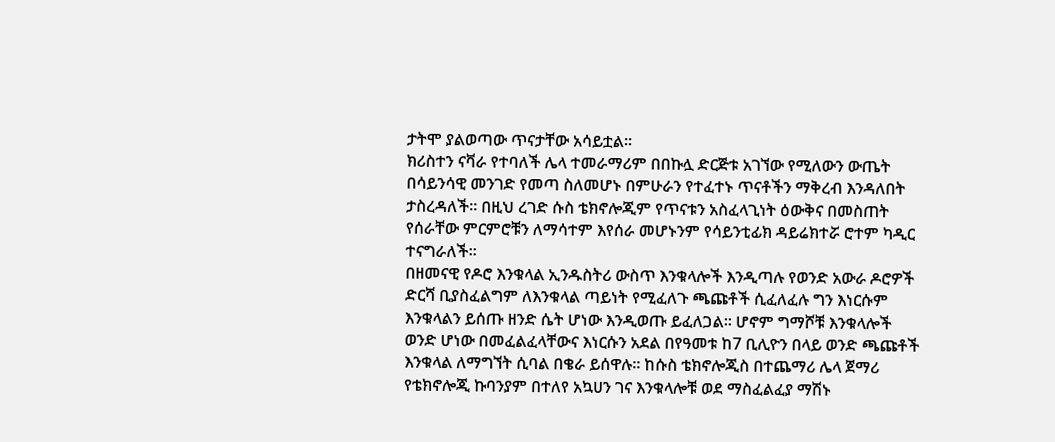ታትሞ ያልወጣው ጥናታቸው አሳይቷል፡፡
ክሪስተን ናቫራ የተባለች ሌላ ተመራማሪም በበኩሏ ድርጅቱ አገኘው የሚለውን ውጤት በሳይንሳዊ መንገድ የመጣ ስለመሆኑ በምሁራን የተፈተኑ ጥናቶችን ማቅረብ እንዳለበት ታስረዳለች፡፡ በዚህ ረገድ ሱስ ቴክኖሎጂም የጥናቱን አስፈላጊነት ዕውቅና በመስጠት የሰራቸው ምርምሮቹን ለማሳተም እየሰራ መሆኑንም የሳይንቲፊክ ዳይሬክተሯ ሮተም ካዲር ተናግራለች፡፡
በዘመናዊ የዶሮ እንቁላል ኢንዱስትሪ ውስጥ እንቁላሎች እንዲጣሉ የወንድ አውራ ዶሮዎች ድርሻ ቢያስፈልግም ለእንቁላል ጣይነት የሚፈለጉ ጫጩቶች ሲፈለፈሉ ግን እነርሱም እንቁላልን ይሰጡ ዘንድ ሴት ሆነው እንዲወጡ ይፈለጋል፡፡ ሆኖም ግማሾቹ እንቁላሎች ወንድ ሆነው በመፈልፈላቸውና እነርሱን አደል በየዓመቱ ከ7 ቢሊዮን በላይ ወንድ ጫጩቶች እንቁላል ለማግኘት ሲባል በቄራ ይሰዋሉ፡፡ ከሱስ ቴክኖሎጂስ በተጨማሪ ሌላ ጀማሪ የቴክኖሎጂ ኩባንያም በተለየ አኳሀን ገና እንቁላሎቹ ወደ ማስፈልፈያ ማሽኑ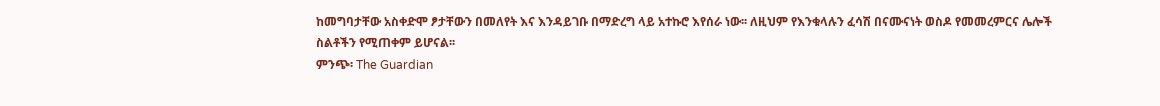ከመግባታቸው አስቀድሞ ፆታቸውን በመለየት እና እንዳይገቡ በማድረግ ላይ አተኩሮ እየሰራ ነው፡፡ ለዚህም የእንቁላሉን ፈሳሽ በናሙናነት ወስዶ የመመረምርና ሌሎች ስልቶችን የሚጠቀም ይሆናል፡፡
ምንጭ፡ The Guardian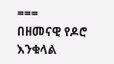===
በዘመናዊ የዶሮ እንቁላል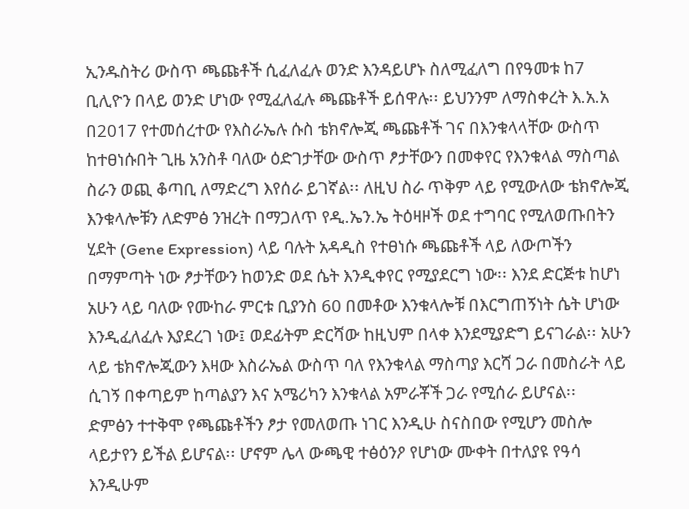ኢንዱስትሪ ውስጥ ጫጩቶች ሲፈለፈሉ ወንድ እንዳይሆኑ ስለሚፈለግ በየዓመቱ ከ7 ቢሊዮን በላይ ወንድ ሆነው የሚፈለፈሉ ጫጩቶች ይሰዋሉ፡፡ ይህንንም ለማስቀረት እ.አ.አ በ2017 የተመሰረተው የእስራኤሉ ሱስ ቴክኖሎጂ ጫጩቶች ገና በእንቁላላቸው ውስጥ ከተፀነሱበት ጊዜ አንስቶ ባለው ዕድገታቸው ውስጥ ፆታቸውን በመቀየር የእንቁላል ማስጣል ስራን ወጪ ቆጣቢ ለማድረግ እየሰራ ይገኛል፡፡ ለዚህ ስራ ጥቅም ላይ የሚውለው ቴክኖሎጂ እንቁላሎቹን ለድምፅ ንዝረት በማጋለጥ የዲ.ኤን.ኤ ትዕዛዞች ወደ ተግባር የሚለወጡበትን ሂደት (Gene Expression) ላይ ባሉት አዳዲስ የተፀነሱ ጫጩቶች ላይ ለውጦችን በማምጣት ነው ፆታቸውን ከወንድ ወደ ሴት እንዲቀየር የሚያደርግ ነው፡፡ እንደ ድርጅቱ ከሆነ አሁን ላይ ባለው የሙከራ ምርቱ ቢያንስ 60 በመቶው እንቁላሎቹ በእርግጠኝነት ሴት ሆነው እንዲፈለፈሉ እያደረገ ነው፤ ወደፊትም ድርሻው ከዚህም በላቀ እንደሚያድግ ይናገራል፡፡ አሁን ላይ ቴክኖሎጂውን እዛው እስራኤል ውስጥ ባለ የእንቁላል ማስጣያ እርሻ ጋራ በመስራት ላይ ሲገኝ በቀጣይም ከጣልያን እና አሜሪካን እንቁላል አምራቾች ጋራ የሚሰራ ይሆናል፡፡
ድምፅን ተተቅሞ የጫጩቶችን ፆታ የመለወጡ ነገር እንዲሁ ስናስበው የሚሆን መስሎ ላይታየን ይችል ይሆናል፡፡ ሆኖም ሌላ ውጫዊ ተፅዕንዖ የሆነው ሙቀት በተለያዩ የዓሳ እንዲሁም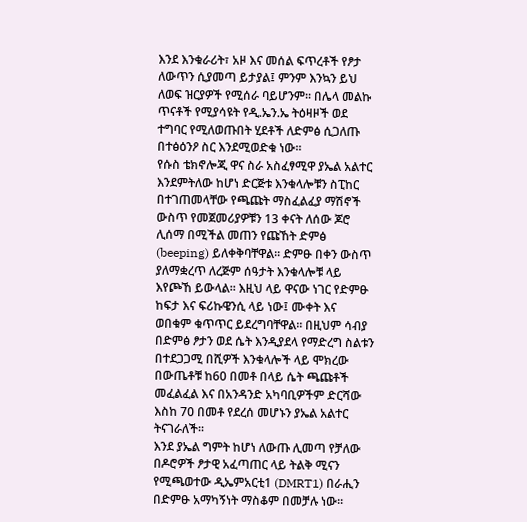እንደ እንቁራሪት፣ አዞ እና መሰል ፍጥረቶች የፆታ ለውጥን ሲያመጣ ይታያል፤ ምንም እንኳን ይህ ለወፍ ዝርያዎች የሚሰራ ባይሆንም፡፡ በሌላ መልኩ ጥናቶች የሚያሳዩት የዲ.ኤን.ኤ ትዕዛዞች ወደ ተግባር የሚለወጡበት ሂደቶች ለድምፅ ሲጋለጡ በተፅዕንዖ ስር እንደሚወድቁ ነው፡፡
የሱስ ቴክኖሎጂ ዋና ስራ አስፈፃሚዋ ያኤል አልተር እንደምትለው ከሆነ ድርጅቱ እንቁላሎቹን ስፒከር በተገጠመላቸው የጫጩት ማስፈልፈያ ማሽኖች ውስጥ የመጀመሪያዎቹን 13 ቀናት ለሰው ጆሮ ሊሰማ በሚችል መጠን የጩኸት ድምፅ (beeping) ይለቀቅባቸዋል፡፡ ድምፁ በቀን ውስጥ ያለማቋረጥ ለረጅም ሰዓታት እንቁላሎቹ ላይ እየጮኸ ይውላል፡፡ እዚህ ላይ ዋናው ነገር የድምፁ ከፍታ እና ፍሪኩዌንሲ ላይ ነው፤ ሙቀት እና ወበቁም ቁጥጥር ይደረግባቸዋል፡፡ በዚህም ሳብያ በድምፅ ፆታን ወደ ሴት እንዲያደላ የማድረግ ስልቱን በተደጋጋሚ በሺዎች እንቁላሎች ላይ ሞክረው በውጤቶቹ ከ60 በመቶ በላይ ሴት ጫጩቶች መፈልፈል እና በአንዳንድ አካባቢዎችም ድርሻው እስከ 70 በመቶ የደረሰ መሆኑን ያኤል አልተር ትናገራለች፡፡
እንደ ያኤል ግምት ከሆነ ለውጡ ሊመጣ የቻለው በዶሮዎች ፆታዊ አፈጣጠር ላይ ትልቅ ሚናን የሚጫወተው ዲኤምአርቲ1 (DMRT1) በራሒን በድምፁ አማካኝነት ማስቆም በመቻሉ ነው፡፡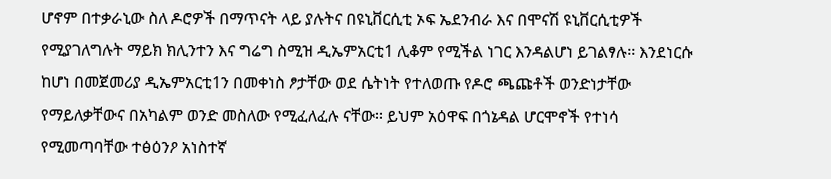ሆኖም በተቃራኒው ስለ ዶሮዎች በማጥናት ላይ ያሉትና በዩኒቨርሲቲ ኦፍ ኤደንብራ እና በሞናሽ ዩኒቨርሲቲዎች የሚያገለግሉት ማይክ ክሊንተን እና ግሬግ ስሚዝ ዲኤምአርቲ1 ሊቆም የሚችል ነገር እንዳልሆነ ይገልፃሉ፡፡ እንደነርሱ ከሆነ በመጀመሪያ ዲኤምአርቲ1ን በመቀነስ ፆታቸው ወደ ሴትነት የተለወጡ የዶሮ ጫጩቶች ወንድነታቸው የማይለቃቸውና በአካልም ወንድ መስለው የሚፈለፈሉ ናቸው፡፡ ይህም አዕዋፍ በጎኔዳል ሆርሞኖች የተነሳ የሚመጣባቸው ተፅዕንዖ አነስተኛ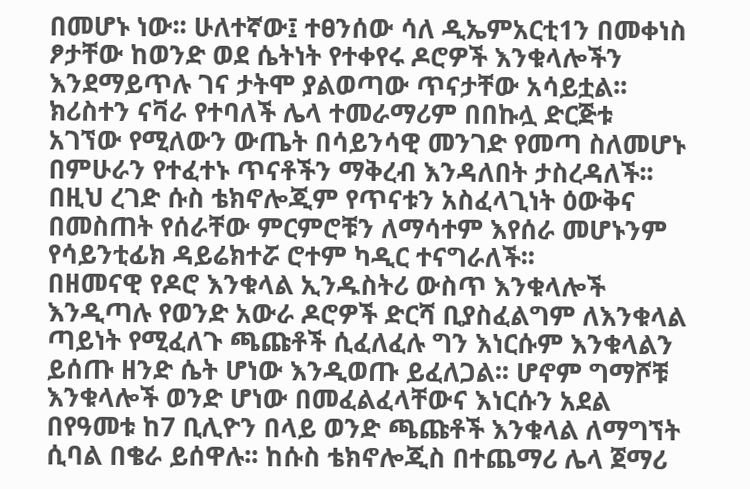በመሆኑ ነው፡፡ ሁለተኛው፤ ተፀንሰው ሳለ ዲኤምአርቲ1ን በመቀነስ ፆታቸው ከወንድ ወደ ሴትነት የተቀየሩ ዶሮዎች እንቁላሎችን እንደማይጥሉ ገና ታትሞ ያልወጣው ጥናታቸው አሳይቷል፡፡
ክሪስተን ናቫራ የተባለች ሌላ ተመራማሪም በበኩሏ ድርጅቱ አገኘው የሚለውን ውጤት በሳይንሳዊ መንገድ የመጣ ስለመሆኑ በምሁራን የተፈተኑ ጥናቶችን ማቅረብ እንዳለበት ታስረዳለች፡፡ በዚህ ረገድ ሱስ ቴክኖሎጂም የጥናቱን አስፈላጊነት ዕውቅና በመስጠት የሰራቸው ምርምሮቹን ለማሳተም እየሰራ መሆኑንም የሳይንቲፊክ ዳይሬክተሯ ሮተም ካዲር ተናግራለች፡፡
በዘመናዊ የዶሮ እንቁላል ኢንዱስትሪ ውስጥ እንቁላሎች እንዲጣሉ የወንድ አውራ ዶሮዎች ድርሻ ቢያስፈልግም ለእንቁላል ጣይነት የሚፈለጉ ጫጩቶች ሲፈለፈሉ ግን እነርሱም እንቁላልን ይሰጡ ዘንድ ሴት ሆነው እንዲወጡ ይፈለጋል፡፡ ሆኖም ግማሾቹ እንቁላሎች ወንድ ሆነው በመፈልፈላቸውና እነርሱን አደል በየዓመቱ ከ7 ቢሊዮን በላይ ወንድ ጫጩቶች እንቁላል ለማግኘት ሲባል በቄራ ይሰዋሉ፡፡ ከሱስ ቴክኖሎጂስ በተጨማሪ ሌላ ጀማሪ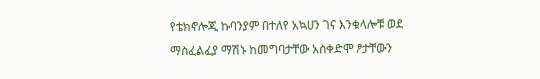የቴክኖሎጂ ኩባንያም በተለየ አኳሀን ገና እንቁላሎቹ ወደ ማስፈልፈያ ማሽኑ ከመግባታቸው አስቀድሞ ፆታቸውን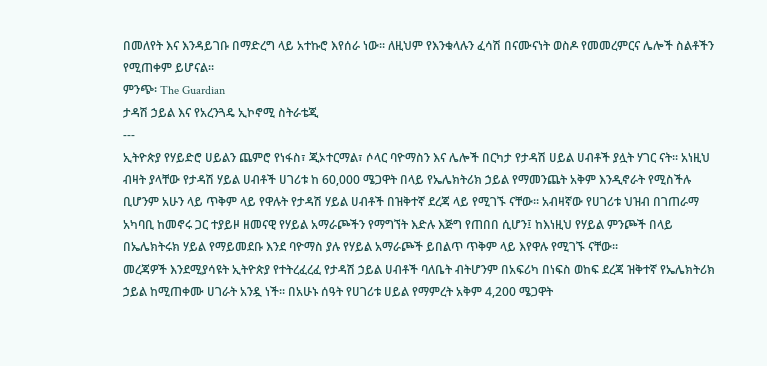በመለየት እና እንዳይገቡ በማድረግ ላይ አተኩሮ እየሰራ ነው፡፡ ለዚህም የእንቁላሉን ፈሳሽ በናሙናነት ወስዶ የመመረምርና ሌሎች ስልቶችን የሚጠቀም ይሆናል፡፡
ምንጭ፡ The Guardian
ታዳሽ ኃይል እና የአረንጓዴ ኢኮኖሚ ስትራቴጂ
---
ኢትዮጵያ የሃይድሮ ሀይልን ጨምሮ የነፋስ፣ ጂኦተርማል፣ ሶላር ባዮማስን እና ሌሎች በርካታ የታዳሽ ሀይል ሀብቶች ያሏት ሃገር ናት፡፡ አነዚህ ብዛት ያላቸው የታዳሽ ሃይል ሀብቶች ሀገሪቱ ከ 60,000 ሜጋዋት በላይ የኤሌክትሪክ ኃይል የማመንጨት አቅም እንዲኖራት የሚስችሉ ቢሆንም አሁን ላይ ጥቅም ላይ የዋሉት የታዳሽ ሃይል ሀብቶች በዝቅተኛ ደረጃ ላይ የሚገኙ ናቸው፡፡ አብዛኛው የሀገሪቱ ህዝብ በገጠራማ አካባቢ ከመኖሩ ጋር ተያይዞ ዘመናዊ የሃይል አማራጮችን የማግኘት እድሉ እጅግ የጠበበ ሲሆን፤ ከእነዚህ የሃይል ምንጮች በላይ በኤሌክትሩክ ሃይል የማይመደቡ እንደ ባዮማስ ያሉ የሃይል አማራጮች ይበልጥ ጥቅም ላይ እየዋሉ የሚገኙ ናቸው፡፡
መረጃዎች እንደሚያሳዩት ኢትዮጵያ የተትረፈረፈ የታዳሽ ኃይል ሀብቶች ባለቤት ብትሆንም በአፍሪካ በነፍስ ወከፍ ደረጃ ዝቅተኛ የኤሌክትሪክ ኃይል ከሚጠቀሙ ሀገራት አንዷ ነች፡፡ በአሁኑ ሰዓት የሀገሪቱ ሀይል የማምረት አቅም 4,200 ሜጋዋት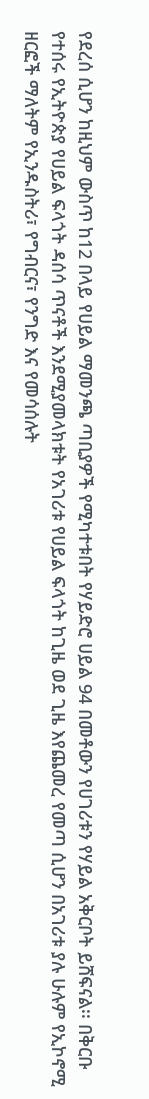የደረሰ ሲሆን ከዚህም ውስጥ ከ12 በላይ የሀይል ማመንጫ ጣቢያዎች የሚካተቱበት የሃይድሮ ሀይል 94 በመቶውን የሀገሪቱን የሃይል አቅርቦት ይሸፍናል፡፡ በቅርቡ የተሰሩ የኢትዮጵያ የሀይል ፍላጎት ዳሰሳ ጥናቶች እንደሚያመላክቱት የአገሪቱ የሀይል ፍላጎት ከጊዜ ወደ ጊዜ እየጨመረ የመጣ ሲሆን በአገሪቱ ያሉ ሁሉም የኢኮኖሚ ዘርፎች ማለትም የኢንዱስትሪ፣ የግብርና፣ የንግድ እና የመሳሰሉት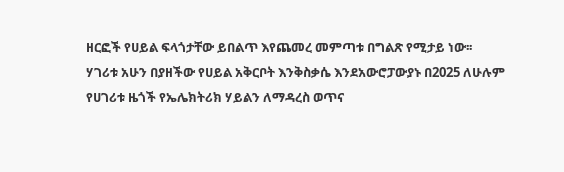ዘርፎች የሀይል ፍላጎታቸው ይበልጥ እየጨመረ መምጣቱ በግልጽ የሚታይ ነው፡፡
ሃገሪቱ አሁን በያዘችው የሀይል አቅርቦት እንቅስቃሴ እንደአውሮፓውያኑ በ2025 ለሁሉም የሀገሪቱ ዜጎች የኤሌክትሪክ ሃይልን ለማዳረስ ወጥና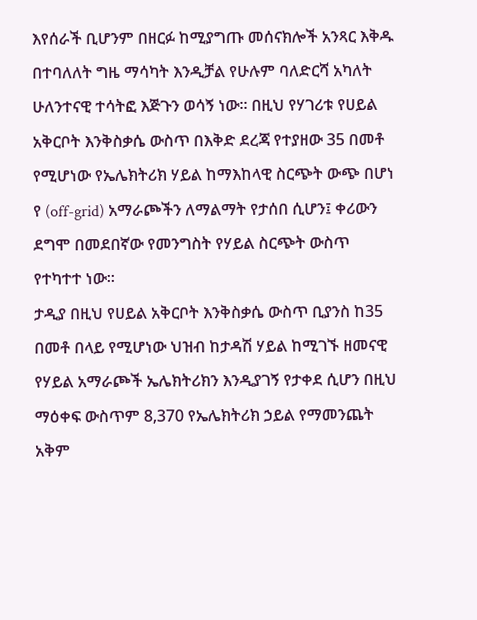እየሰራች ቢሆንም በዘርፉ ከሚያግጡ መሰናክሎች አንጻር እቅዱ በተባለለት ግዜ ማሳካት እንዲቻል የሁሉም ባለድርሻ አካለት ሁለንተናዊ ተሳትፎ እጅጉን ወሳኝ ነው፡፡ በዚህ የሃገሪቱ የሀይል አቅርቦት እንቅስቃሴ ውስጥ በእቅድ ደረጃ የተያዘው 35 በመቶ የሚሆነው የኤሌክትሪክ ሃይል ከማእከላዊ ስርጭት ውጭ በሆነ የ (off-grid) አማራጮችን ለማልማት የታሰበ ሲሆን፤ ቀሪውን ደግሞ በመደበኛው የመንግስት የሃይል ስርጭት ውስጥ የተካተተ ነው፡፡
ታዲያ በዚህ የሀይል አቅርቦት እንቅስቃሴ ውስጥ ቢያንስ ከ35 በመቶ በላይ የሚሆነው ህዝብ ከታዳሽ ሃይል ከሚገኙ ዘመናዊ የሃይል አማራጮች ኤሌክትሪክን እንዲያገኝ የታቀደ ሲሆን በዚህ ማዕቀፍ ውስጥም 8,370 የኤሌክትሪክ ኃይል የማመንጨት አቅም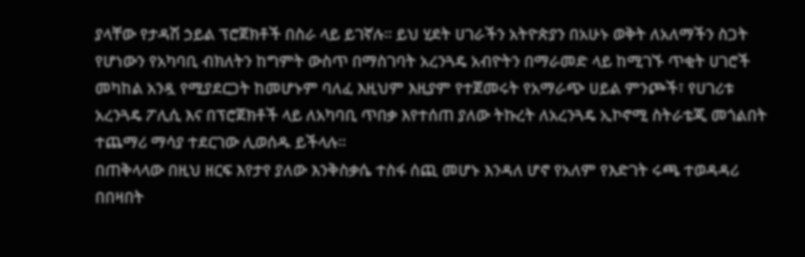ያላቸው የታዳሽ ኃይል ፕሮጀክቶች በስራ ላይ ይገኛሉ፡፡ ይህ ሂደት ሀገራችን አትዮጵያን በአሁኑ ወቅት ለአለማችን ስጋት የሆነውን የአካባቢ ብክለትን ከግምት ውስጥ በማስገባት አረንጓዴ አብዮትን በማራመድ ላይ ከሚገኙ ጥቂት ሀገሮች መካከል አንዷ የሚያደርጋት ከመሆኑም ባለፈ እዚህም እዚያም የተጀመሩት የአማራጭ ሀይል ምንጮች፣ የሀገሪቱ አረንጓዴ ፖሊሲ እና በፕሮጀክቶች ላይ ለአካባቢ ጥበቃ እየተሰጠ ያለው ትኩረት ለአረንጓዴ ኢኮኖሚ ስትራቴጂ መጎልበት ተጨማሪ ማሳያ ተደርገው ሊወሰዱ ይችላሉ፡፡
በጠቅላላው በዚህ ዘርፍ እየታየ ያለው እንቅስቃሴ ተስፋ ሰጪ መሆኑ እንዳለ ሆኖ የአለም የእድገት ሩጫ ተወዳዳሪ በበዛበት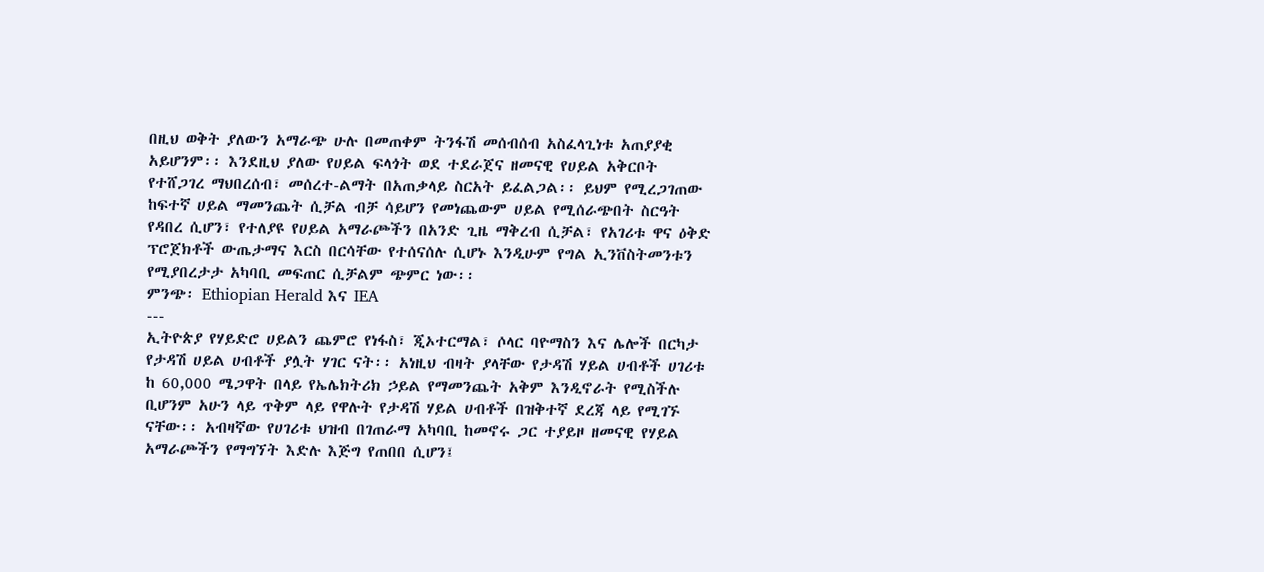በዚህ ወቅት ያለውን አማራጭ ሁሉ በመጠቀም ትንፋሽ መሰብሰብ አስፈላጊነቱ አጠያያቂ አይሆንም፡፡ እንደዚህ ያለው የሀይል ፍላጎት ወደ ተደራጀና ዘመናዊ የሀይል አቅርቦት የተሸጋገረ ማህበረሰብ፣ መሰረተ-ልማት በአጠቃላይ ስርአት ይፈልጋል፡፡ ይህም የሚረጋገጠው ከፍተኛ ሀይል ማመንጨት ሲቻል ብቻ ሳይሆን የመነጨውም ሀይል የሚሰራጭበት ስርዓት የዳበረ ሲሆን፣ የተለያዩ የሀይል አማራጮችን በአንድ ጊዜ ማቅረብ ሲቻል፣ የአገሪቱ ዋና ዕቅድ ፕሮጀክቶች ውጤታማና እርስ በርሳቸው የተሰናሰሉ ሲሆኑ እንዲሁም የግል ኢንቨስትመንቱን የሚያበረታታ አካባቢ መፍጠር ሲቻልም ጭምር ነው፡፡
ምንጭ፡ Ethiopian Herald እና IEA
---
ኢትዮጵያ የሃይድሮ ሀይልን ጨምሮ የነፋስ፣ ጂኦተርማል፣ ሶላር ባዮማስን እና ሌሎች በርካታ የታዳሽ ሀይል ሀብቶች ያሏት ሃገር ናት፡፡ አነዚህ ብዛት ያላቸው የታዳሽ ሃይል ሀብቶች ሀገሪቱ ከ 60,000 ሜጋዋት በላይ የኤሌክትሪክ ኃይል የማመንጨት አቅም እንዲኖራት የሚስችሉ ቢሆንም አሁን ላይ ጥቅም ላይ የዋሉት የታዳሽ ሃይል ሀብቶች በዝቅተኛ ደረጃ ላይ የሚገኙ ናቸው፡፡ አብዛኛው የሀገሪቱ ህዝብ በገጠራማ አካባቢ ከመኖሩ ጋር ተያይዞ ዘመናዊ የሃይል አማራጮችን የማግኘት እድሉ እጅግ የጠበበ ሲሆን፤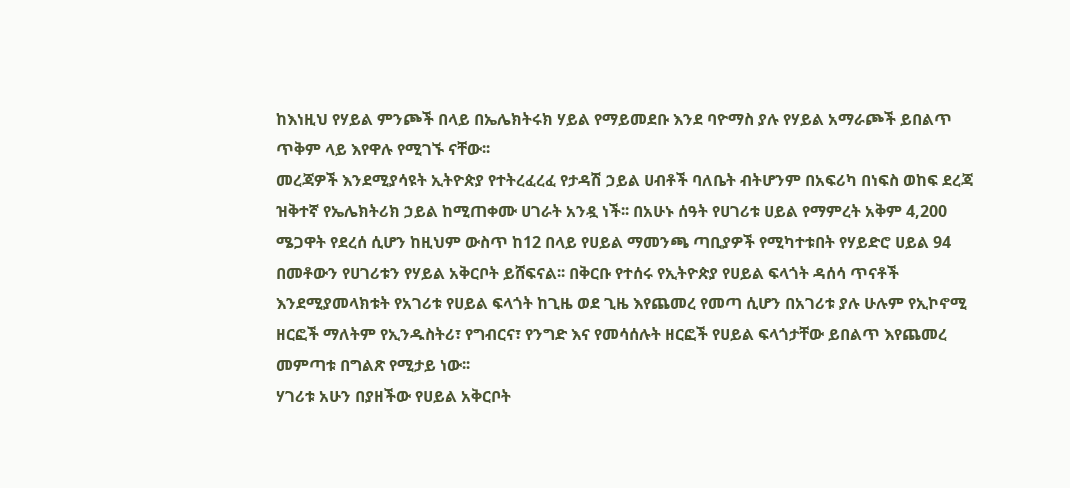ከእነዚህ የሃይል ምንጮች በላይ በኤሌክትሩክ ሃይል የማይመደቡ እንደ ባዮማስ ያሉ የሃይል አማራጮች ይበልጥ ጥቅም ላይ እየዋሉ የሚገኙ ናቸው፡፡
መረጃዎች እንደሚያሳዩት ኢትዮጵያ የተትረፈረፈ የታዳሽ ኃይል ሀብቶች ባለቤት ብትሆንም በአፍሪካ በነፍስ ወከፍ ደረጃ ዝቅተኛ የኤሌክትሪክ ኃይል ከሚጠቀሙ ሀገራት አንዷ ነች፡፡ በአሁኑ ሰዓት የሀገሪቱ ሀይል የማምረት አቅም 4,200 ሜጋዋት የደረሰ ሲሆን ከዚህም ውስጥ ከ12 በላይ የሀይል ማመንጫ ጣቢያዎች የሚካተቱበት የሃይድሮ ሀይል 94 በመቶውን የሀገሪቱን የሃይል አቅርቦት ይሸፍናል፡፡ በቅርቡ የተሰሩ የኢትዮጵያ የሀይል ፍላጎት ዳሰሳ ጥናቶች እንደሚያመላክቱት የአገሪቱ የሀይል ፍላጎት ከጊዜ ወደ ጊዜ እየጨመረ የመጣ ሲሆን በአገሪቱ ያሉ ሁሉም የኢኮኖሚ ዘርፎች ማለትም የኢንዱስትሪ፣ የግብርና፣ የንግድ እና የመሳሰሉት ዘርፎች የሀይል ፍላጎታቸው ይበልጥ እየጨመረ መምጣቱ በግልጽ የሚታይ ነው፡፡
ሃገሪቱ አሁን በያዘችው የሀይል አቅርቦት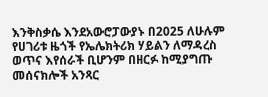እንቅስቃሴ እንደአውሮፓውያኑ በ2025 ለሁሉም የሀገሪቱ ዜጎች የኤሌክትሪክ ሃይልን ለማዳረስ ወጥና እየሰራች ቢሆንም በዘርፉ ከሚያግጡ መሰናክሎች አንጻር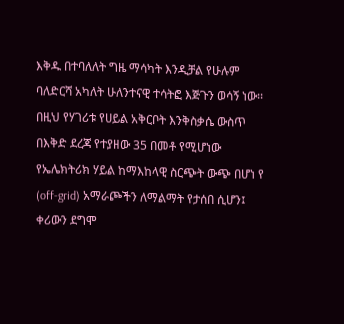እቅዱ በተባለለት ግዜ ማሳካት እንዲቻል የሁሉም ባለድርሻ አካለት ሁለንተናዊ ተሳትፎ እጅጉን ወሳኝ ነው፡፡ በዚህ የሃገሪቱ የሀይል አቅርቦት እንቅስቃሴ ውስጥ በእቅድ ደረጃ የተያዘው 35 በመቶ የሚሆነው የኤሌክትሪክ ሃይል ከማእከላዊ ስርጭት ውጭ በሆነ የ (off-grid) አማራጮችን ለማልማት የታሰበ ሲሆን፤ ቀሪውን ደግሞ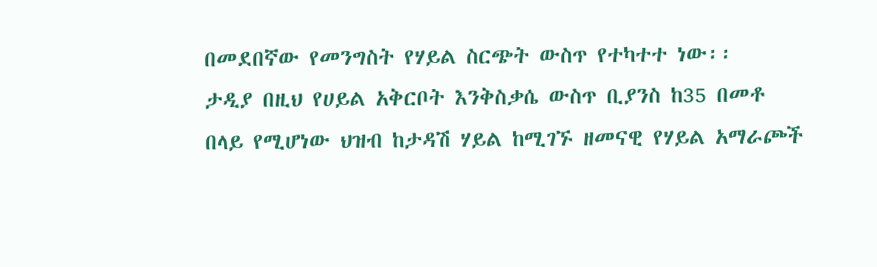በመደበኛው የመንግስት የሃይል ስርጭት ውስጥ የተካተተ ነው፡፡
ታዲያ በዚህ የሀይል አቅርቦት እንቅስቃሴ ውስጥ ቢያንስ ከ35 በመቶ በላይ የሚሆነው ህዝብ ከታዳሽ ሃይል ከሚገኙ ዘመናዊ የሃይል አማራጮች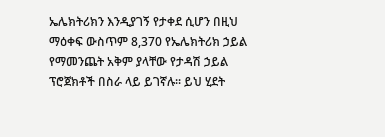ኤሌክትሪክን እንዲያገኝ የታቀደ ሲሆን በዚህ ማዕቀፍ ውስጥም 8,370 የኤሌክትሪክ ኃይል የማመንጨት አቅም ያላቸው የታዳሽ ኃይል ፕሮጀክቶች በስራ ላይ ይገኛሉ፡፡ ይህ ሂደት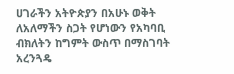ሀገራችን አትዮጵያን በአሁኑ ወቅት ለአለማችን ስጋት የሆነውን የአካባቢ ብክለትን ከግምት ውስጥ በማስገባት አረንጓዴ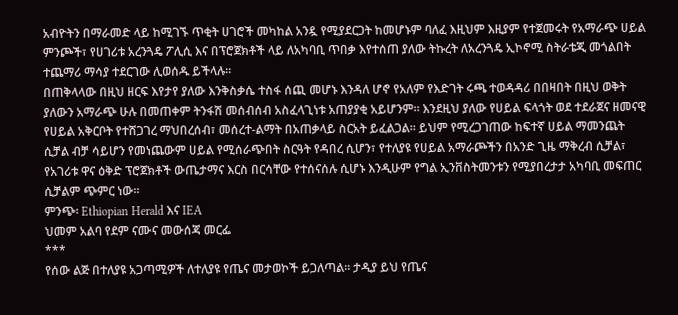አብዮትን በማራመድ ላይ ከሚገኙ ጥቂት ሀገሮች መካከል አንዷ የሚያደርጋት ከመሆኑም ባለፈ እዚህም እዚያም የተጀመሩት የአማራጭ ሀይል ምንጮች፣ የሀገሪቱ አረንጓዴ ፖሊሲ እና በፕሮጀክቶች ላይ ለአካባቢ ጥበቃ እየተሰጠ ያለው ትኩረት ለአረንጓዴ ኢኮኖሚ ስትራቴጂ መጎልበት ተጨማሪ ማሳያ ተደርገው ሊወሰዱ ይችላሉ፡፡
በጠቅላላው በዚህ ዘርፍ እየታየ ያለው እንቅስቃሴ ተስፋ ሰጪ መሆኑ እንዳለ ሆኖ የአለም የእድገት ሩጫ ተወዳዳሪ በበዛበት በዚህ ወቅት ያለውን አማራጭ ሁሉ በመጠቀም ትንፋሽ መሰብሰብ አስፈላጊነቱ አጠያያቂ አይሆንም፡፡ እንደዚህ ያለው የሀይል ፍላጎት ወደ ተደራጀና ዘመናዊ የሀይል አቅርቦት የተሸጋገረ ማህበረሰብ፣ መሰረተ-ልማት በአጠቃላይ ስርአት ይፈልጋል፡፡ ይህም የሚረጋገጠው ከፍተኛ ሀይል ማመንጨት ሲቻል ብቻ ሳይሆን የመነጨውም ሀይል የሚሰራጭበት ስርዓት የዳበረ ሲሆን፣ የተለያዩ የሀይል አማራጮችን በአንድ ጊዜ ማቅረብ ሲቻል፣ የአገሪቱ ዋና ዕቅድ ፕሮጀክቶች ውጤታማና እርስ በርሳቸው የተሰናሰሉ ሲሆኑ እንዲሁም የግል ኢንቨስትመንቱን የሚያበረታታ አካባቢ መፍጠር ሲቻልም ጭምር ነው፡፡
ምንጭ፡ Ethiopian Herald እና IEA
ህመም አልባ የደም ናሙና መውሰጃ መርፌ
***
የሰው ልጅ በተለያዩ አጋጣሚዎች ለተለያዩ የጤና መታወኮች ይጋለጣል፡፡ ታዲያ ይህ የጤና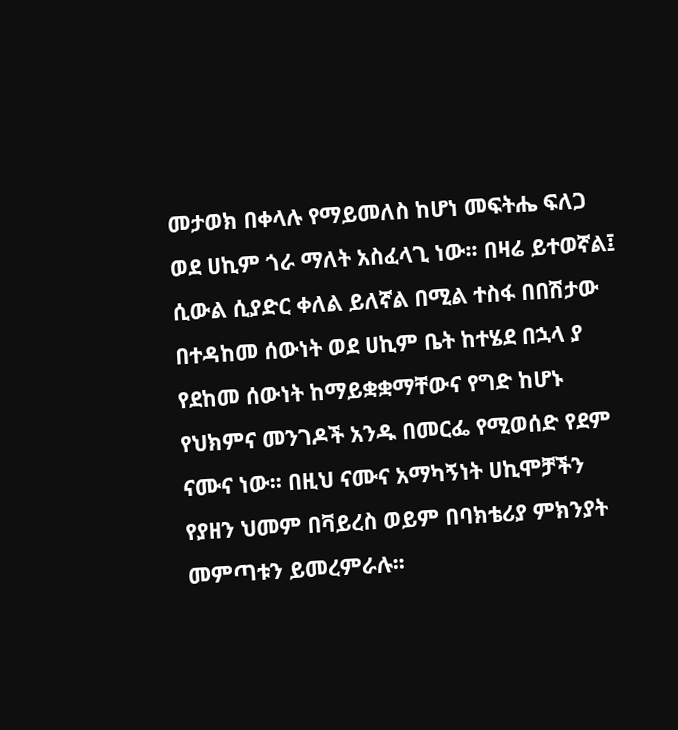መታወክ በቀላሉ የማይመለስ ከሆነ መፍትሔ ፍለጋ ወደ ሀኪም ጎራ ማለት አስፈላጊ ነው፡፡ በዛሬ ይተወኛል፤ ሲውል ሲያድር ቀለል ይለኛል በሚል ተስፋ በበሽታው በተዳከመ ሰውነት ወደ ሀኪም ቤት ከተሄደ በኋላ ያ የደከመ ሰውነት ከማይቋቋማቸውና የግድ ከሆኑ የህክምና መንገዶች አንዱ በመርፌ የሚወሰድ የደም ናሙና ነው፡፡ በዚህ ናሙና አማካኝነት ሀኪሞቻችን የያዘን ህመም በቫይረስ ወይም በባክቴሪያ ምክንያት መምጣቱን ይመረምራሉ፡፡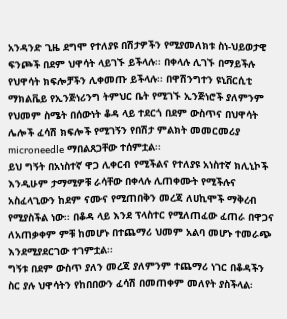አንዳንድ ጊዜ ደግሞ የተለያዩ በሽታዎችን የሚያመለክቱ ስነ-ህይወታዊ ፍንጮች በደም ህዋሳት ላይገኙ ይችላሉ፡፡ በቀላሉ ሊገኙ በማይችሉ የህዋሳት ክፍሎቻችን ሊቀመጡ ይችላሉ፡፡ በዋሽንግተን ዩኒቨርሲቲ ማክልቬይ የኢንጅነሪንግ ትምህር ቤት የሚገኙ ኢንጅነሮች ያለምንም የህመም ስሜት በሰውነት ቆዳ ላይ ተደርጎ በደም ውስጥና በህዋሳት ሌሎች ፈሳሽ ክፍሎች የሚገኝን የበሽታ ምልክት መመርመሪያ microneedle ማበልጸጋቸው ተሰምቷል፡፡
ይህ ግኝት በአነስተኛ ዋጋ ሊቀርብ የሚችልና የተለያዩ አነስተኛ ክሊኒኮች እንዲሁም ታማሚዎቹ ራሳቸው በቀላሉ ሊጠቀሙት የሚችሉና አስፈላጊውን ከደም ናሙና የሚጠበቅን መረጃ ለሀኪሞች ማቅረብ የሚያስችል ነው፡፡ በቆዳ ላይ እንደ ፕላስተር የሚለጠፈው ፈጠራ በዋጋና ለአጠቃቀም ምቹ ከመሆኑ በተጨማሪ ህመም አልባ መሆኑ ተመራጭ እንደሚያደርገው ተገምቷል፡፡
ግኝቱ በደም ውስጥ ያለን መረጃ ያለምንም ተጨማሪ ነገር በቆዳችን ስር ያሉ ህዋሳትን የከበበውን ፈሳሽ በመጠቀም መለየት ያስችላል፡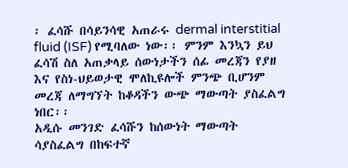፡ ፈሳሹ በሳይንሳዊ አጠራሩ dermal interstitial fluid (ISF) የሚባለው ነው፡፡ ምንም እንኳን ይህ ፈሳሽ ስለ አጠቃላይ ሰውነታችን ሰፊ መረጃን የያዘ እና የስነ-ህይወታዊ ሞለኪዩሎች ምንጭ ቢሆንም መረጃ ለማግኘት ከቆዳችን ውጭ ማውጣት ያስፈልግ ነበር፡፡
አዲሱ መንገድ ፈሳሹን ከሰውነት ማውጣት ሳያስፈልግ በከፍተኛ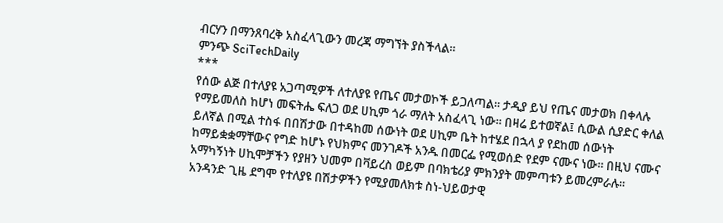ብርሃን በማንጸባረቅ አስፈላጊውን መረጃ ማግኘት ያስችላል፡፡
ምንጭ SciTechDaily
***
የሰው ልጅ በተለያዩ አጋጣሚዎች ለተለያዩ የጤና መታወኮች ይጋለጣል፡፡ ታዲያ ይህ የጤና መታወክ በቀላሉ የማይመለስ ከሆነ መፍትሔ ፍለጋ ወደ ሀኪም ጎራ ማለት አስፈላጊ ነው፡፡ በዛሬ ይተወኛል፤ ሲውል ሲያድር ቀለል ይለኛል በሚል ተስፋ በበሽታው በተዳከመ ሰውነት ወደ ሀኪም ቤት ከተሄደ በኋላ ያ የደከመ ሰውነት ከማይቋቋማቸውና የግድ ከሆኑ የህክምና መንገዶች አንዱ በመርፌ የሚወሰድ የደም ናሙና ነው፡፡ በዚህ ናሙና አማካኝነት ሀኪሞቻችን የያዘን ህመም በቫይረስ ወይም በባክቴሪያ ምክንያት መምጣቱን ይመረምራሉ፡፡
አንዳንድ ጊዜ ደግሞ የተለያዩ በሽታዎችን የሚያመለክቱ ስነ-ህይወታዊ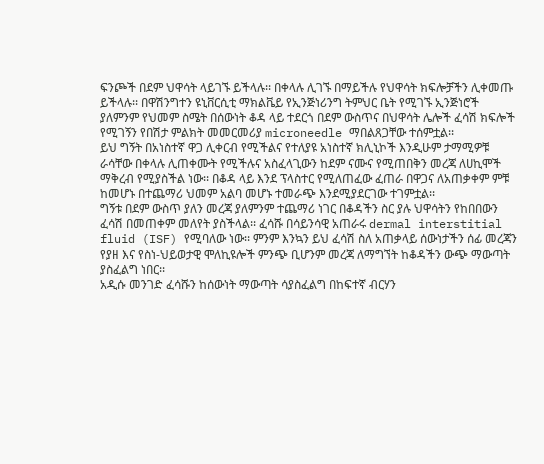ፍንጮች በደም ህዋሳት ላይገኙ ይችላሉ፡፡ በቀላሉ ሊገኙ በማይችሉ የህዋሳት ክፍሎቻችን ሊቀመጡ ይችላሉ፡፡ በዋሽንግተን ዩኒቨርሲቲ ማክልቬይ የኢንጅነሪንግ ትምህር ቤት የሚገኙ ኢንጅነሮች ያለምንም የህመም ስሜት በሰውነት ቆዳ ላይ ተደርጎ በደም ውስጥና በህዋሳት ሌሎች ፈሳሽ ክፍሎች የሚገኝን የበሽታ ምልክት መመርመሪያ microneedle ማበልጸጋቸው ተሰምቷል፡፡
ይህ ግኝት በአነስተኛ ዋጋ ሊቀርብ የሚችልና የተለያዩ አነስተኛ ክሊኒኮች እንዲሁም ታማሚዎቹ ራሳቸው በቀላሉ ሊጠቀሙት የሚችሉና አስፈላጊውን ከደም ናሙና የሚጠበቅን መረጃ ለሀኪሞች ማቅረብ የሚያስችል ነው፡፡ በቆዳ ላይ እንደ ፕላስተር የሚለጠፈው ፈጠራ በዋጋና ለአጠቃቀም ምቹ ከመሆኑ በተጨማሪ ህመም አልባ መሆኑ ተመራጭ እንደሚያደርገው ተገምቷል፡፡
ግኝቱ በደም ውስጥ ያለን መረጃ ያለምንም ተጨማሪ ነገር በቆዳችን ስር ያሉ ህዋሳትን የከበበውን ፈሳሽ በመጠቀም መለየት ያስችላል፡፡ ፈሳሹ በሳይንሳዊ አጠራሩ dermal interstitial fluid (ISF) የሚባለው ነው፡፡ ምንም እንኳን ይህ ፈሳሽ ስለ አጠቃላይ ሰውነታችን ሰፊ መረጃን የያዘ እና የስነ-ህይወታዊ ሞለኪዩሎች ምንጭ ቢሆንም መረጃ ለማግኘት ከቆዳችን ውጭ ማውጣት ያስፈልግ ነበር፡፡
አዲሱ መንገድ ፈሳሹን ከሰውነት ማውጣት ሳያስፈልግ በከፍተኛ ብርሃን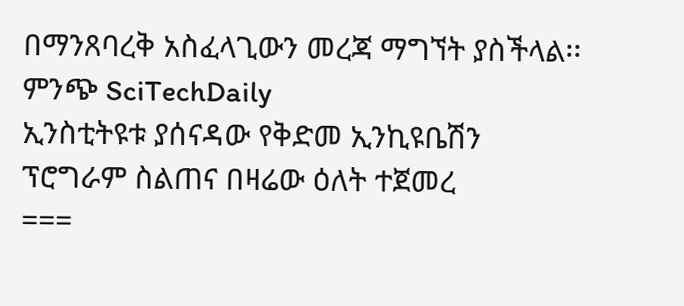በማንጸባረቅ አስፈላጊውን መረጃ ማግኘት ያስችላል፡፡
ምንጭ SciTechDaily
ኢንስቲትዩቱ ያሰናዳው የቅድመ ኢንኪዩቤሽን ፕሮግራም ስልጠና በዛሬው ዕለት ተጀመረ
===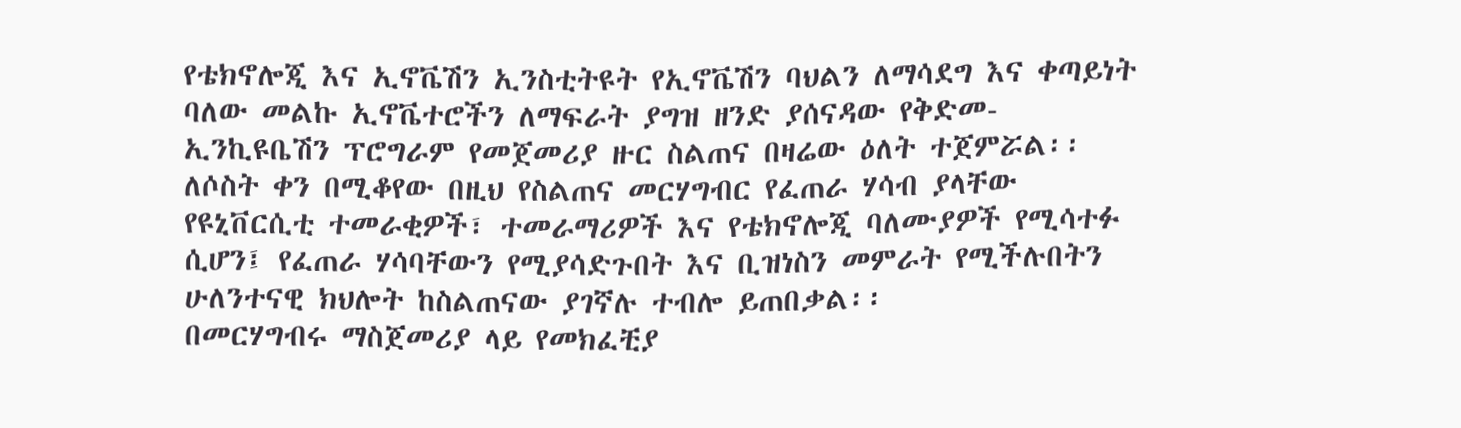የቴክኖሎጂ እና ኢኖቬሽን ኢንስቲትዩት የኢኖቬሽን ባህልን ለማሳደግ እና ቀጣይነት ባለው መልኩ ኢኖቬተሮችን ለማፍራት ያግዝ ዘንድ ያሰናዳው የቅድመ-ኢንኪዩቤሽን ፕሮግራም የመጀመሪያ ዙር ስልጠና በዛሬው ዕለት ተጀምሯል፡፡ ለሶስት ቀን በሚቆየው በዚህ የስልጠና መርሃግብር የፈጠራ ሃሳብ ያላቸው የዩኒቨርሲቲ ተመራቂዎች፣ ተመራማሪዎች እና የቴክኖሎጂ ባለሙያዎች የሚሳተፉ ሲሆን፤ የፈጠራ ሃሳባቸውን የሚያሳድጉበት እና ቢዝነስን መምራት የሚችሉበትን ሁለንተናዊ ክህሎት ከስልጠናው ያገኛሉ ተብሎ ይጠበቃል፡፡
በመርሃግብሩ ማስጀመሪያ ላይ የመክፈቺያ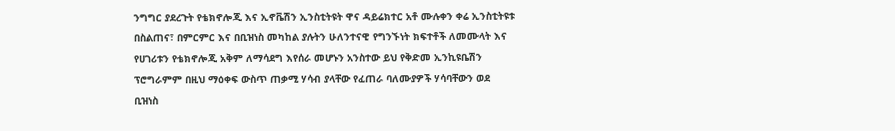ንግግር ያደረጉት የቴክኖሎጂ እና ኢኖቬሽን ኢንስቲትዩት ዋና ዳይሬክተር አቶ ሙሉቀን ቀሬ ኢንስቲትዩቱ በስልጠና፣ በምርምር እና በቢዝነስ መካከል ያሉትን ሁለንተናዊ የግንኙነት ክፍተቶች ለመሙላት እና የሀገሪቱን የቴክኖሎጂ አቅም ለማሳደግ እየሰራ መሆኑን አንስተው ይህ የቅድመ ኢንኪዩቤሽን ፕሮግራምም በዚህ ማዕቀፍ ውስጥ ጠቃሚ ሃሳብ ያላቸው የፈጠራ ባለሙያዎች ሃሳባቸውን ወደ ቢዝነስ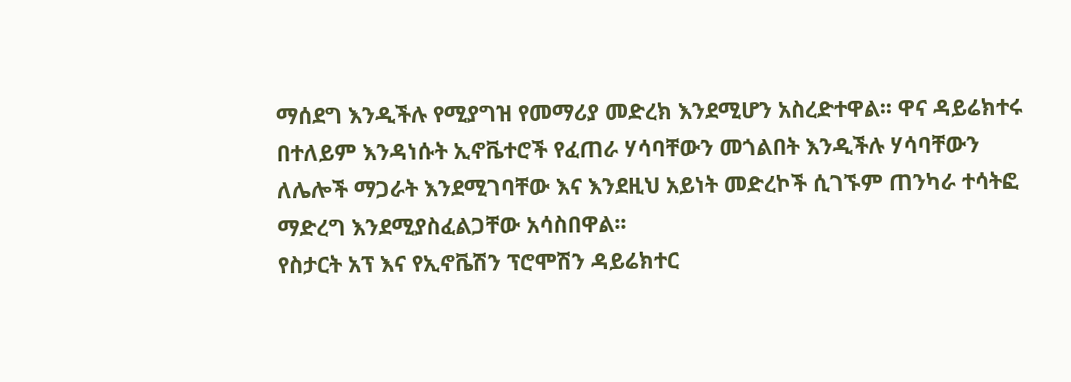ማሰደግ እንዲችሉ የሚያግዝ የመማሪያ መድረክ እንደሚሆን አስረድተዋል፡፡ ዋና ዳይሬክተሩ በተለይም እንዳነሱት ኢኖቬተሮች የፈጠራ ሃሳባቸውን መጎልበት እንዲችሉ ሃሳባቸውን ለሌሎች ማጋራት እንደሚገባቸው እና እንደዚህ አይነት መድረኮች ሲገኙም ጠንካራ ተሳትፎ ማድረግ እንደሚያስፈልጋቸው አሳስበዋል፡፡
የስታርት አፕ እና የኢኖቬሽን ፕሮሞሽን ዳይሬክተር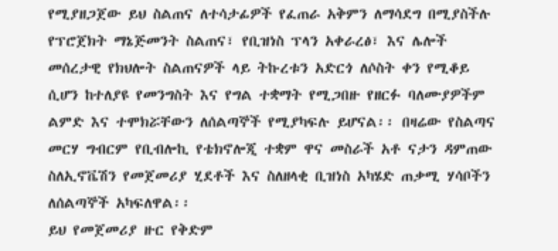የሚያዘጋጀው ይህ ስልጠና ለተሳታፊዎች የፈጠራ አቅምን ለማሳደግ በሚያስችሉ የፕሮጀክት ማኔጅመንት ስልጠና፣ የቢዝነስ ፕላን አቀራረፅ፣ እና ሌሎች መሰረታዊ የክህሎት ስልጠናዎች ላይ ትኩረቱን አድርጎ ለሶስት ቀን የሚቆይ ሲሆን ከተለያዩ የመንግስት እና የግል ተቋማት የሚጋበዙ የዘርፉ ባለሙያዎችም ልምድ እና ተሞክሯቸውን ለሰልጣኞች የሚያካፍሉ ይሆናል፡፡ በዛሬው የስልጣና መርሃ ግብርም የቢብሎኪ የቴክኖሎጂ ተቋም ዋና መስራች አቶ ናታን ዳምጠው ስለኢኖቬሽን የመጀመሪያ ሂደቶች እና ስለዘላቂ ቢዝነስ አካሄድ ጠቃሚ ሃሳቦችን ለሰልጣኞች አካፍለዋል፡፡
ይህ የመጀመሪያ ዙር የቅድም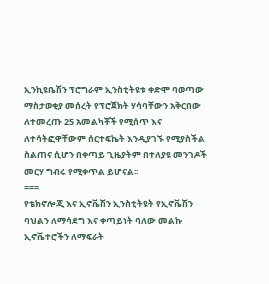ኢንኪዩቤሽን ፕሮግራም ኢንስቲትዩቱ ቀድሞ ባወጣው ማስታወቂያ መሰረት የፕሮጀክት ሃሳባቸውን አቅርበው ለተመረጡ 25 አመልካቾች የሚሰጥ እና ለተሳትፎዋቸውም ሰርተፍኬት እንዲያገኙ የሚያስችል ስልጠና ሲሆን በቀጣይ ጊዜያትም በተለያዩ መንገዶች መርሃ ግብሩ የሚቀጥል ይሆናል፡፡
===
የቴክኖሎጂ እና ኢኖቬሽን ኢንስቲትዩት የኢኖቬሽን ባህልን ለማሳደግ እና ቀጣይነት ባለው መልኩ ኢኖቬተሮችን ለማፍራት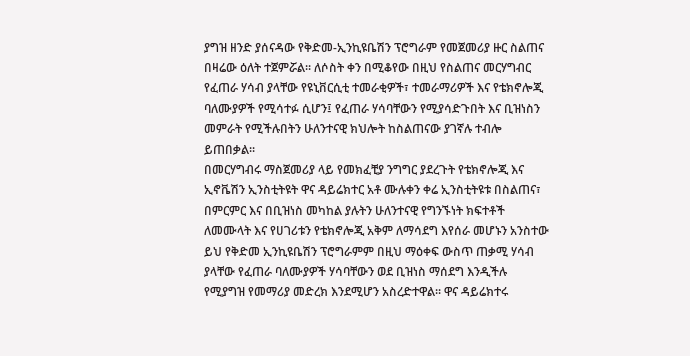ያግዝ ዘንድ ያሰናዳው የቅድመ-ኢንኪዩቤሽን ፕሮግራም የመጀመሪያ ዙር ስልጠና በዛሬው ዕለት ተጀምሯል፡፡ ለሶስት ቀን በሚቆየው በዚህ የስልጠና መርሃግብር የፈጠራ ሃሳብ ያላቸው የዩኒቨርሲቲ ተመራቂዎች፣ ተመራማሪዎች እና የቴክኖሎጂ ባለሙያዎች የሚሳተፉ ሲሆን፤ የፈጠራ ሃሳባቸውን የሚያሳድጉበት እና ቢዝነስን መምራት የሚችሉበትን ሁለንተናዊ ክህሎት ከስልጠናው ያገኛሉ ተብሎ ይጠበቃል፡፡
በመርሃግብሩ ማስጀመሪያ ላይ የመክፈቺያ ንግግር ያደረጉት የቴክኖሎጂ እና ኢኖቬሽን ኢንስቲትዩት ዋና ዳይሬክተር አቶ ሙሉቀን ቀሬ ኢንስቲትዩቱ በስልጠና፣ በምርምር እና በቢዝነስ መካከል ያሉትን ሁለንተናዊ የግንኙነት ክፍተቶች ለመሙላት እና የሀገሪቱን የቴክኖሎጂ አቅም ለማሳደግ እየሰራ መሆኑን አንስተው ይህ የቅድመ ኢንኪዩቤሽን ፕሮግራምም በዚህ ማዕቀፍ ውስጥ ጠቃሚ ሃሳብ ያላቸው የፈጠራ ባለሙያዎች ሃሳባቸውን ወደ ቢዝነስ ማሰደግ እንዲችሉ የሚያግዝ የመማሪያ መድረክ እንደሚሆን አስረድተዋል፡፡ ዋና ዳይሬክተሩ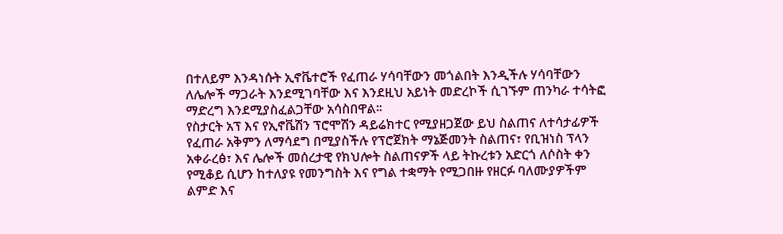በተለይም እንዳነሱት ኢኖቬተሮች የፈጠራ ሃሳባቸውን መጎልበት እንዲችሉ ሃሳባቸውን ለሌሎች ማጋራት እንደሚገባቸው እና እንደዚህ አይነት መድረኮች ሲገኙም ጠንካራ ተሳትፎ ማድረግ እንደሚያስፈልጋቸው አሳስበዋል፡፡
የስታርት አፕ እና የኢኖቬሽን ፕሮሞሽን ዳይሬክተር የሚያዘጋጀው ይህ ስልጠና ለተሳታፊዎች የፈጠራ አቅምን ለማሳደግ በሚያስችሉ የፕሮጀክት ማኔጅመንት ስልጠና፣ የቢዝነስ ፕላን አቀራረፅ፣ እና ሌሎች መሰረታዊ የክህሎት ስልጠናዎች ላይ ትኩረቱን አድርጎ ለሶስት ቀን የሚቆይ ሲሆን ከተለያዩ የመንግስት እና የግል ተቋማት የሚጋበዙ የዘርፉ ባለሙያዎችም ልምድ እና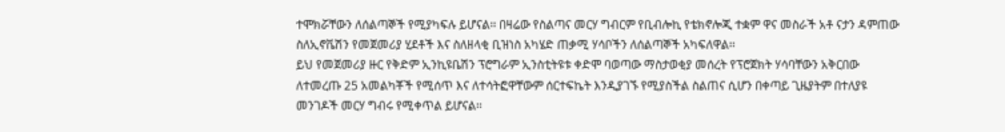ተሞክሯቸውን ለሰልጣኞች የሚያካፍሉ ይሆናል፡፡ በዛሬው የስልጣና መርሃ ግብርም የቢብሎኪ የቴክኖሎጂ ተቋም ዋና መስራች አቶ ናታን ዳምጠው ስለኢኖቬሽን የመጀመሪያ ሂደቶች እና ስለዘላቂ ቢዝነስ አካሄድ ጠቃሚ ሃሳቦችን ለሰልጣኞች አካፍለዋል፡፡
ይህ የመጀመሪያ ዙር የቅድም ኢንኪዩቤሽን ፕሮግራም ኢንስቲትዩቱ ቀድሞ ባወጣው ማስታወቂያ መሰረት የፕሮጀክት ሃሳባቸውን አቅርበው ለተመረጡ 25 አመልካቾች የሚሰጥ እና ለተሳትፎዋቸውም ሰርተፍኬት እንዲያገኙ የሚያስችል ስልጠና ሲሆን በቀጣይ ጊዜያትም በተለያዩ መንገዶች መርሃ ግብሩ የሚቀጥል ይሆናል፡፡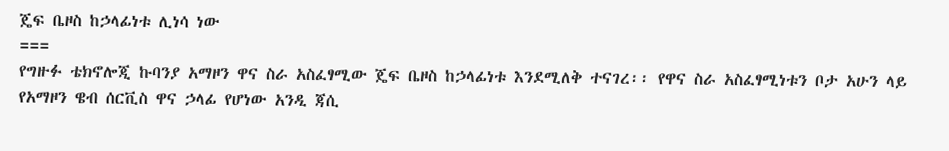ጄፍ ቤዞስ ከኃላፊነቱ ሊነሳ ነው
===
የግዙፉ ቴክኖሎጂ ኩባንያ አማዞን ዋና ስራ አስፈፃሚው ጄፍ ቤዞስ ከኃላፊነቱ እንደሚለቅ ተናገረ፡፡ የዋና ስራ አስፈፃሚነቱን ቦታ አሁን ላይ የአማዞን ዌብ ሰርቪስ ዋና ኃላፊ የሆነው አንዲ ጃሲ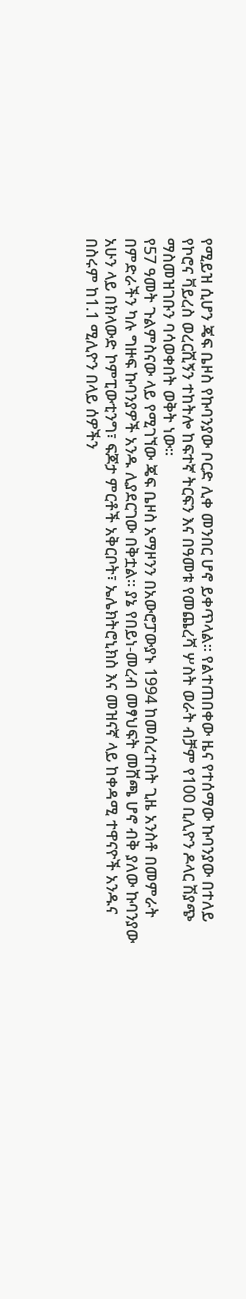የሚይዝ ሲሆን ጄፍ ቤዞስ የኩባንያው ቦርድ ሊቀ መንበር ሆኖ ይቀጥላል፡፡ የልተጠበቀው ዜና የተሰማው ኩባንያው በተለይ የኮሮና ቫይረስ ወረርሺኝን ተከትሎ ከፍተኛ ትርፍን እና በዓመቱ የመጨረሻ ሦስት ወራት ብቻም የ100 ቢሊዮን ዶላር ሽያጭ ማስመዝገቡን ባሳወቀበት ወቅት ነው፡፡
የ57 ዓመት ጉልምስናው ላይ የሚገኘው ጄፍ ቤዞስ አማዞንን በአውሮፓውያኑ 1994 ከመሰረተበት ጊዜ አንስቶ በመምራት በምድራችን ካሉ ግዙፍ ኩባንያዎች አንዱ ሊያደርገው በቅቷል፡፡ ያኔ የበይነ-መረብ መፃህፍት መሸጫ ሆኖ ብቅ ያለው ኩባንያው አሁን ላይ በክላውድ ኮምፒውቲንግ፣ ፍጆታ ምርቶች አቅርቦት፣ ኤሌክትሮኒክስ እና መዝናኛ ላይ ከቀዳሚ ተዋናዮች አንዱና በስሩም ከ1.1 ሚሊዮን በላይ ሰዎችን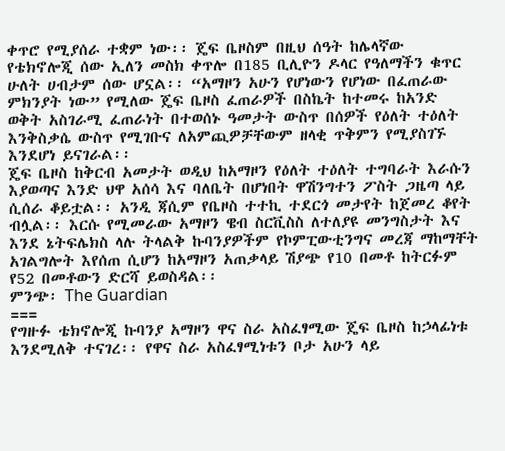ቀጥሮ የሚያሰራ ተቋም ነው፡፡ ጄፍ ቤዞስም በዚህ ሰዓት ከሌላኛው የቴክኖሎጂ ሰው ኢለን መስክ ቀጥሎ በ185 ቢሊዮን ዶላር የዓለማችን ቁጥር ሁለት ሀብታም ሰው ሆኗል፡፡ “አማዞን አሁን የሆነውን የሆነው በፈጠራው ምክንያት ነው” የሚለው ጄፍ ቤዞስ ፈጠራዎች በስኬት ከተመሩ ከአንድ ወቅት አስገራሚ ፈጠራነት በተወሰኑ ዓመታት ውስጥ በሰዎች የዕለት ተዕለት እንቅስቃሴ ውስጥ የሚገቡና ለአምጪዎቻቸውም ዘላቂ ጥቅምን የሚያስገኙ እንደሆነ ይናገራል፡፡
ጄፍ ቤዞስ ከቅርብ አመታት ወዲህ ከአማዞን የዕለት ተዕለት ተግባራት እራሱን እያወጣና እንድ ህዋ አሰሳ እና ባለቤት በሆነበት ዋሽንግተን ፖስት ጋዜጣ ላይ ሲሰራ ቆይቷል፡፡ አንዲ ጃሲም የቤዞስ ተተኪ ተደርጎ መታየት ከጀመረ ቆየት ብሏል፡፡ እርሱ የሚመራው አማዞን ዌብ ስርቪስስ ለተለያዩ መንግስታት እና እንደ ኔትፍሌክስ ላሉ ትላልቅ ኩባንያዎችም የኮምፒውቲንግና መረጃ ማከማቸት አገልግሎት እየሰጠ ሲሆን ከአማዞን አጠቃላይ ሽያጭ የ10 በመቶ ከትርፉም የ52 በመቶውን ድርሻ ይወስዳል፡፡
ምንጭ፡ The Guardian
===
የግዙፉ ቴክኖሎጂ ኩባንያ አማዞን ዋና ስራ አስፈፃሚው ጄፍ ቤዞስ ከኃላፊነቱ እንደሚለቅ ተናገረ፡፡ የዋና ስራ አስፈፃሚነቱን ቦታ አሁን ላይ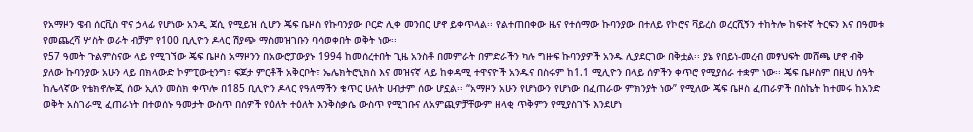የአማዞን ዌብ ሰርቪስ ዋና ኃላፊ የሆነው አንዲ ጃሲ የሚይዝ ሲሆን ጄፍ ቤዞስ የኩባንያው ቦርድ ሊቀ መንበር ሆኖ ይቀጥላል፡፡ የልተጠበቀው ዜና የተሰማው ኩባንያው በተለይ የኮሮና ቫይረስ ወረርሺኝን ተከትሎ ከፍተኛ ትርፍን እና በዓመቱ የመጨረሻ ሦስት ወራት ብቻም የ100 ቢሊዮን ዶላር ሽያጭ ማስመዝገቡን ባሳወቀበት ወቅት ነው፡፡
የ57 ዓመት ጉልምስናው ላይ የሚገኘው ጄፍ ቤዞስ አማዞንን በአውሮፓውያኑ 1994 ከመሰረተበት ጊዜ አንስቶ በመምራት በምድራችን ካሉ ግዙፍ ኩባንያዎች አንዱ ሊያደርገው በቅቷል፡፡ ያኔ የበይነ-መረብ መፃህፍት መሸጫ ሆኖ ብቅ ያለው ኩባንያው አሁን ላይ በክላውድ ኮምፒውቲንግ፣ ፍጆታ ምርቶች አቅርቦት፣ ኤሌክትሮኒክስ እና መዝናኛ ላይ ከቀዳሚ ተዋናዮች አንዱና በስሩም ከ1.1 ሚሊዮን በላይ ሰዎችን ቀጥሮ የሚያሰራ ተቋም ነው፡፡ ጄፍ ቤዞስም በዚህ ሰዓት ከሌላኛው የቴክኖሎጂ ሰው ኢለን መስክ ቀጥሎ በ185 ቢሊዮን ዶላር የዓለማችን ቁጥር ሁለት ሀብታም ሰው ሆኗል፡፡ “አማዞን አሁን የሆነውን የሆነው በፈጠራው ምክንያት ነው” የሚለው ጄፍ ቤዞስ ፈጠራዎች በስኬት ከተመሩ ከአንድ ወቅት አስገራሚ ፈጠራነት በተወሰኑ ዓመታት ውስጥ በሰዎች የዕለት ተዕለት እንቅስቃሴ ውስጥ የሚገቡና ለአምጪዎቻቸውም ዘላቂ ጥቅምን የሚያስገኙ እንደሆነ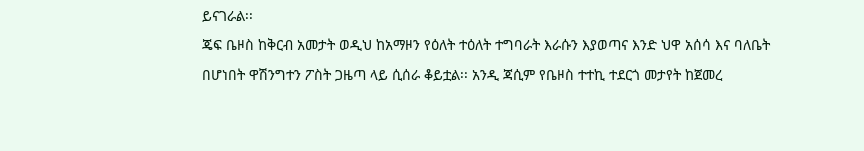ይናገራል፡፡
ጄፍ ቤዞስ ከቅርብ አመታት ወዲህ ከአማዞን የዕለት ተዕለት ተግባራት እራሱን እያወጣና እንድ ህዋ አሰሳ እና ባለቤት በሆነበት ዋሽንግተን ፖስት ጋዜጣ ላይ ሲሰራ ቆይቷል፡፡ አንዲ ጃሲም የቤዞስ ተተኪ ተደርጎ መታየት ከጀመረ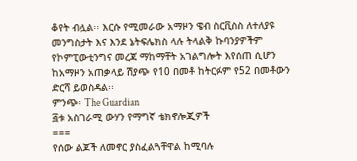ቆየት ብሏል፡፡ እርሱ የሚመራው አማዞን ዌብ ስርቪስስ ለተለያዩ መንግስታት እና እንደ ኔትፍሌክስ ላሉ ትላልቅ ኩባንያዎችም የኮምፒውቲንግና መረጃ ማከማቸት አገልግሎት እየሰጠ ሲሆን ከአማዞን አጠቃላይ ሽያጭ የ10 በመቶ ከትርፉም የ52 በመቶውን ድርሻ ይወስዳል፡፡
ምንጭ፡ The Guardian
፭ቱ አስገራሚ ውሃን የማግኛ ቴክኖሎጂዎች
===
የሰው ልጆች ለመኖር ያስፈልጓቸዋል ከሚባሉ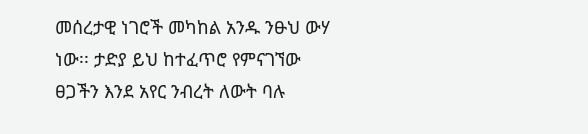መሰረታዊ ነገሮች መካከል አንዱ ንፁህ ውሃ ነው፡፡ ታድያ ይህ ከተፈጥሮ የምናገኘው ፀጋችን እንደ አየር ንብረት ለውት ባሉ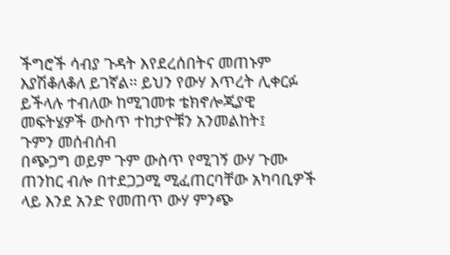ችግሮች ሳብያ ጉዳት እየደረሰበትና መጠኑም እያሽቆለቆለ ይገኛል፡፡ ይህን የውሃ እጥረት ሊቀርፉ ይችላሉ ተብለው ከሚገመቱ ቴክኖሎጂያዊ መፍትሄዎች ውስጥ ተከታዮቹን አንመልከት፤
ጉምን መሰብሰብ
በጭጋግ ወይም ጉም ውስጥ የሚገኝ ውሃ ጉሙ ጠንከር ብሎ በተደጋጋሚ ሚፈጠርባቸው አካባቢዎች ላይ እንደ አንድ የመጠጥ ውሃ ምንጭ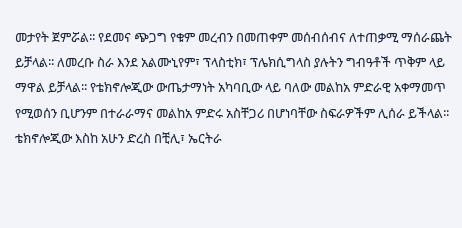መታየት ጀምሯል፡፡ የደመና ጭጋግ የቁም መረብን በመጠቀም መሰብሰብና ለተጠቃሚ ማሰራጨት ይቻላል፡፡ ለመረቡ ስራ እንደ አልሙኒየም፣ ፕላስቲክ፣ ፕሌክሲግላስ ያሉትን ግብዓቶች ጥቅም ላይ ማዋል ይቻላል፡፡ የቴክኖሎጂው ውጤታማነት አካባቢው ላይ ባለው መልከአ ምድራዊ አቀማመጥ የሚወሰን ቢሆንም በተራራማና መልከአ ምድሩ አስቸጋሪ በሆነባቸው ስፍራዎችም ሊሰራ ይችላል፡፡ ቴክኖሎጂው እስከ አሁን ድረስ በቺሊ፣ ኤርትራ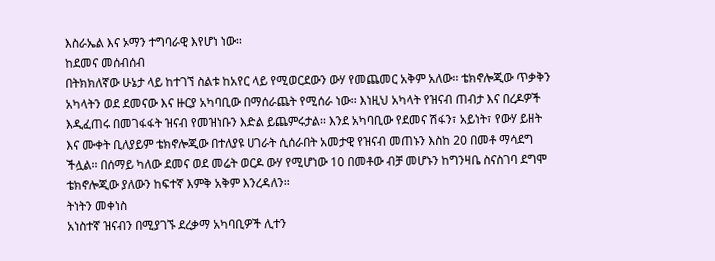እስራኤል እና ኦማን ተግባራዊ እየሆነ ነው፡፡
ከደመና መሰብሰብ
በትክክለኛው ሁኔታ ላይ ከተገኘ ስልቱ ከአየር ላይ የሚወርደውን ውሃ የመጨመር አቅም አለው፡፡ ቴክኖሎጂው ጥቃቅን አካላትን ወደ ደመናው እና ዙርያ አካባቢው በማሰራጨት የሚሰራ ነው፡፡ እነዚህ አካላት የዝናብ ጠብታ እና በረዶዎች እዲፈጠሩ በመገፋፋት ዝናብ የመዝነቡን እድል ይጨምሩታል፡፡ እንደ አካባቢው የደመና ሽፋን፣ አይነት፣ የውሃ ይዘት እና ሙቀት ቢለያይም ቴክኖሎጂው በተለያዩ ሀገራት ሲሰራበት አመታዊ የዝናብ መጠኑን እስከ 20 በመቶ ማሳደግ ችሏል፡፡ በሰማይ ካለው ደመና ወደ መሬት ወርዶ ውሃ የሚሆነው 10 በመቶው ብቻ መሆኑን ከግንዛቤ ስናስገባ ደግሞ ቴክኖሎጂው ያለውን ከፍተኛ እምቅ አቅም እንረዳለን፡፡
ትነትን መቀነስ
አነስተኛ ዝናብን በሚያገኙ ደረቃማ አካባቢዎች ሊተን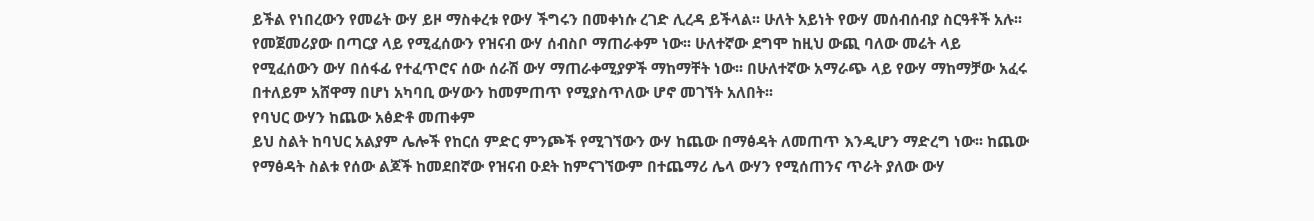ይችል የነበረውን የመሬት ውሃ ይዞ ማስቀረቱ የውሃ ችግሩን በመቀነሱ ረገድ ሊረዳ ይችላል፡፡ ሁለት አይነት የውሃ መሰብሰብያ ስርዓቶች አሉ፡፡ የመጀመሪያው በጣርያ ላይ የሚፈሰውን የዝናብ ውሃ ሰብስቦ ማጠራቀም ነው፡፡ ሁለተኛው ደግሞ ከዚህ ውጪ ባለው መሬት ላይ የሚፈሰውን ውሃ በሰፋፊ የተፈጥሮና ሰው ሰራሽ ውሃ ማጠራቀሚያዎች ማከማቸት ነው፡፡ በሁለተኛው አማራጭ ላይ የውሃ ማከማቻው አፈሩ በተለይም አሸዋማ በሆነ አካባቢ ውሃውን ከመምጠጥ የሚያስጥለው ሆኖ መገኘት አለበት፡፡
የባህር ውሃን ከጨው አፅድቶ መጠቀም
ይህ ስልት ከባህር አልያም ሌሎች የከርሰ ምድር ምንጮች የሚገኘውን ውሃ ከጨው በማፅዳት ለመጠጥ እንዲሆን ማድረግ ነው፡፡ ከጨው የማፅዳት ስልቱ የሰው ልጆች ከመደበኛው የዝናብ ዑደት ከምናገኘውም በተጨማሪ ሌላ ውሃን የሚሰጠንና ጥራት ያለው ውሃ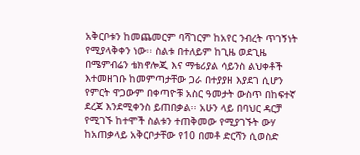አቅርቦቱን ከመጨመርም ባሻገርም ከአየር ንብረት ጥገኝነት የሚያላቅቀን ነው፡፡ ስልቱ በተለይም ከጊዜ ወደጊዜ በሜምብሬን ቴክኖሎጂ እና ማቴሪያል ሳይንስ ልህቀቶች እተመዘገቡ ከመምጣታቸው ጋራ በተያያዘ እያደገ ሲሆን የምርት ዋጋውም በቀጣዮቹ አስር ዓመታት ውስጥ በከፍተኛ ደረጃ እንደሚቀንስ ይጠበቃል፡፡ አሁን ላይ በባህር ዳርቻ የሚገኙ ከተሞች ስልቱን ተጠቅመው የሚያገኙት ውሃ ከአጠቃላይ አቅርቦታቸው የ10 በመቶ ድርሻን ሲወስድ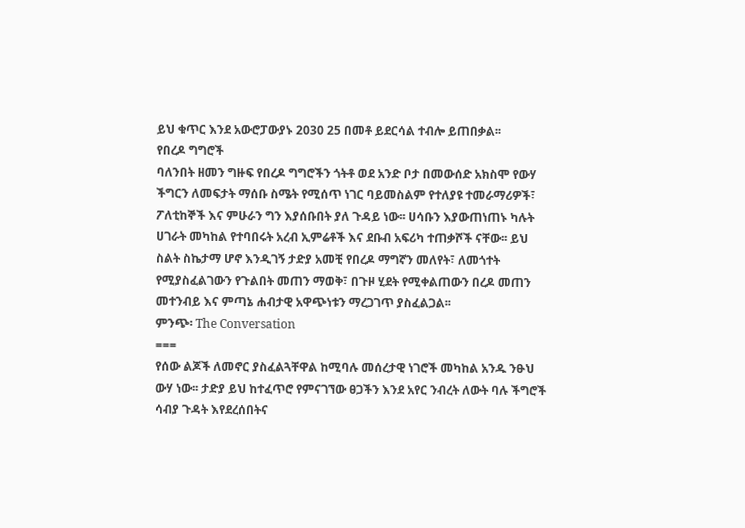ይህ ቁጥር እንደ አውሮፓውያኑ 2030 25 በመቶ ይደርሳል ተብሎ ይጠበቃል፡፡
የበረዶ ግግሮች
ባለንበት ዘመን ግዙፍ የበረዶ ግግሮችን ጎትቶ ወደ አንድ ቦታ በመውሰድ አክስሞ የውሃ ችግርን ለመፍታት ማሰቡ ስሜት የሚሰጥ ነገር ባይመስልም የተለያዩ ተመራማሪዎች፣ ፖለቲከኞች እና ምሁራን ግን እያሰቡበት ያለ ጉዳይ ነው፡፡ ሀሳቡን እያውጠነጠኑ ካሉት ሀገራት መካከል የተባበሩት አረብ ኢምሬቶች እና ደቡብ አፍሪካ ተጠቃሾች ናቸው፡፡ ይህ ስልት ስኬታማ ሆኖ እንዲገኝ ታድያ አመቺ የበረዶ ማግኛን መለየት፣ ለመጎተት የሚያስፈልገውን የጉልበት መጠን ማወቅ፣ በጉዞ ሂደት የሚቀልጠውን በረዶ መጠን መተንብይ እና ምጣኔ ሐብታዊ አዋጭነቱን ማረጋገጥ ያስፈልጋል፡፡
ምንጭ፡ The Conversation
===
የሰው ልጆች ለመኖር ያስፈልጓቸዋል ከሚባሉ መሰረታዊ ነገሮች መካከል አንዱ ንፁህ ውሃ ነው፡፡ ታድያ ይህ ከተፈጥሮ የምናገኘው ፀጋችን እንደ አየር ንብረት ለውት ባሉ ችግሮች ሳብያ ጉዳት እየደረሰበትና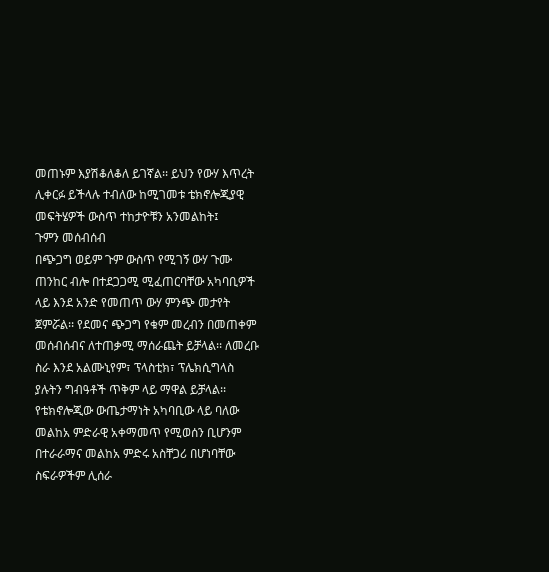መጠኑም እያሽቆለቆለ ይገኛል፡፡ ይህን የውሃ እጥረት ሊቀርፉ ይችላሉ ተብለው ከሚገመቱ ቴክኖሎጂያዊ መፍትሄዎች ውስጥ ተከታዮቹን አንመልከት፤
ጉምን መሰብሰብ
በጭጋግ ወይም ጉም ውስጥ የሚገኝ ውሃ ጉሙ ጠንከር ብሎ በተደጋጋሚ ሚፈጠርባቸው አካባቢዎች ላይ እንደ አንድ የመጠጥ ውሃ ምንጭ መታየት ጀምሯል፡፡ የደመና ጭጋግ የቁም መረብን በመጠቀም መሰብሰብና ለተጠቃሚ ማሰራጨት ይቻላል፡፡ ለመረቡ ስራ እንደ አልሙኒየም፣ ፕላስቲክ፣ ፕሌክሲግላስ ያሉትን ግብዓቶች ጥቅም ላይ ማዋል ይቻላል፡፡ የቴክኖሎጂው ውጤታማነት አካባቢው ላይ ባለው መልከአ ምድራዊ አቀማመጥ የሚወሰን ቢሆንም በተራራማና መልከአ ምድሩ አስቸጋሪ በሆነባቸው ስፍራዎችም ሊሰራ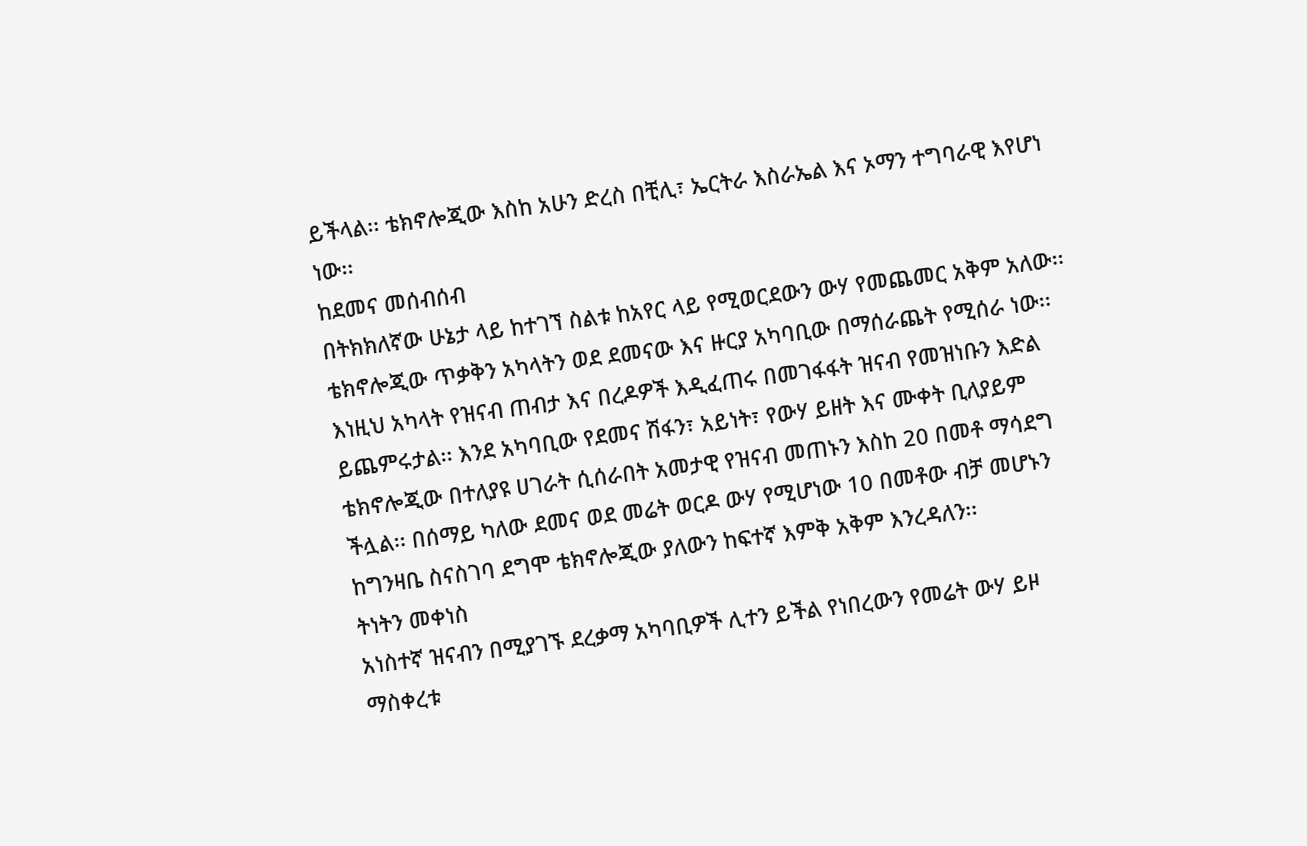ይችላል፡፡ ቴክኖሎጂው እስከ አሁን ድረስ በቺሊ፣ ኤርትራ እስራኤል እና ኦማን ተግባራዊ እየሆነ ነው፡፡
ከደመና መሰብሰብ
በትክክለኛው ሁኔታ ላይ ከተገኘ ስልቱ ከአየር ላይ የሚወርደውን ውሃ የመጨመር አቅም አለው፡፡ ቴክኖሎጂው ጥቃቅን አካላትን ወደ ደመናው እና ዙርያ አካባቢው በማሰራጨት የሚሰራ ነው፡፡ እነዚህ አካላት የዝናብ ጠብታ እና በረዶዎች እዲፈጠሩ በመገፋፋት ዝናብ የመዝነቡን እድል ይጨምሩታል፡፡ እንደ አካባቢው የደመና ሽፋን፣ አይነት፣ የውሃ ይዘት እና ሙቀት ቢለያይም ቴክኖሎጂው በተለያዩ ሀገራት ሲሰራበት አመታዊ የዝናብ መጠኑን እስከ 20 በመቶ ማሳደግ ችሏል፡፡ በሰማይ ካለው ደመና ወደ መሬት ወርዶ ውሃ የሚሆነው 10 በመቶው ብቻ መሆኑን ከግንዛቤ ስናስገባ ደግሞ ቴክኖሎጂው ያለውን ከፍተኛ እምቅ አቅም እንረዳለን፡፡
ትነትን መቀነስ
አነስተኛ ዝናብን በሚያገኙ ደረቃማ አካባቢዎች ሊተን ይችል የነበረውን የመሬት ውሃ ይዞ ማስቀረቱ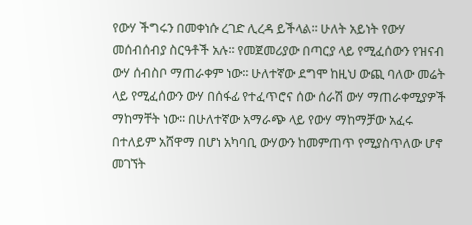የውሃ ችግሩን በመቀነሱ ረገድ ሊረዳ ይችላል፡፡ ሁለት አይነት የውሃ መሰብሰብያ ስርዓቶች አሉ፡፡ የመጀመሪያው በጣርያ ላይ የሚፈሰውን የዝናብ ውሃ ሰብስቦ ማጠራቀም ነው፡፡ ሁለተኛው ደግሞ ከዚህ ውጪ ባለው መሬት ላይ የሚፈሰውን ውሃ በሰፋፊ የተፈጥሮና ሰው ሰራሽ ውሃ ማጠራቀሚያዎች ማከማቸት ነው፡፡ በሁለተኛው አማራጭ ላይ የውሃ ማከማቻው አፈሩ በተለይም አሸዋማ በሆነ አካባቢ ውሃውን ከመምጠጥ የሚያስጥለው ሆኖ መገኘት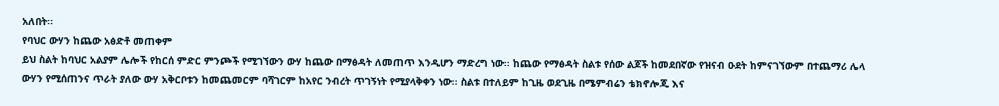አለበት፡፡
የባህር ውሃን ከጨው አፅድቶ መጠቀም
ይህ ስልት ከባህር አልያም ሌሎች የከርሰ ምድር ምንጮች የሚገኘውን ውሃ ከጨው በማፅዳት ለመጠጥ እንዲሆን ማድረግ ነው፡፡ ከጨው የማፅዳት ስልቱ የሰው ልጆች ከመደበኛው የዝናብ ዑደት ከምናገኘውም በተጨማሪ ሌላ ውሃን የሚሰጠንና ጥራት ያለው ውሃ አቅርቦቱን ከመጨመርም ባሻገርም ከአየር ንብረት ጥገኝነት የሚያላቅቀን ነው፡፡ ስልቱ በተለይም ከጊዜ ወደጊዜ በሜምብሬን ቴክኖሎጂ እና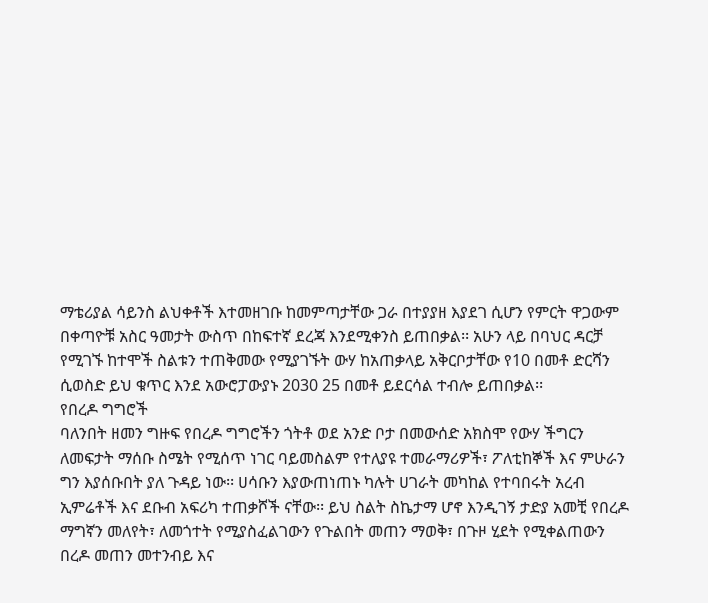ማቴሪያል ሳይንስ ልህቀቶች እተመዘገቡ ከመምጣታቸው ጋራ በተያያዘ እያደገ ሲሆን የምርት ዋጋውም በቀጣዮቹ አስር ዓመታት ውስጥ በከፍተኛ ደረጃ እንደሚቀንስ ይጠበቃል፡፡ አሁን ላይ በባህር ዳርቻ የሚገኙ ከተሞች ስልቱን ተጠቅመው የሚያገኙት ውሃ ከአጠቃላይ አቅርቦታቸው የ10 በመቶ ድርሻን ሲወስድ ይህ ቁጥር እንደ አውሮፓውያኑ 2030 25 በመቶ ይደርሳል ተብሎ ይጠበቃል፡፡
የበረዶ ግግሮች
ባለንበት ዘመን ግዙፍ የበረዶ ግግሮችን ጎትቶ ወደ አንድ ቦታ በመውሰድ አክስሞ የውሃ ችግርን ለመፍታት ማሰቡ ስሜት የሚሰጥ ነገር ባይመስልም የተለያዩ ተመራማሪዎች፣ ፖለቲከኞች እና ምሁራን ግን እያሰቡበት ያለ ጉዳይ ነው፡፡ ሀሳቡን እያውጠነጠኑ ካሉት ሀገራት መካከል የተባበሩት አረብ ኢምሬቶች እና ደቡብ አፍሪካ ተጠቃሾች ናቸው፡፡ ይህ ስልት ስኬታማ ሆኖ እንዲገኝ ታድያ አመቺ የበረዶ ማግኛን መለየት፣ ለመጎተት የሚያስፈልገውን የጉልበት መጠን ማወቅ፣ በጉዞ ሂደት የሚቀልጠውን በረዶ መጠን መተንብይ እና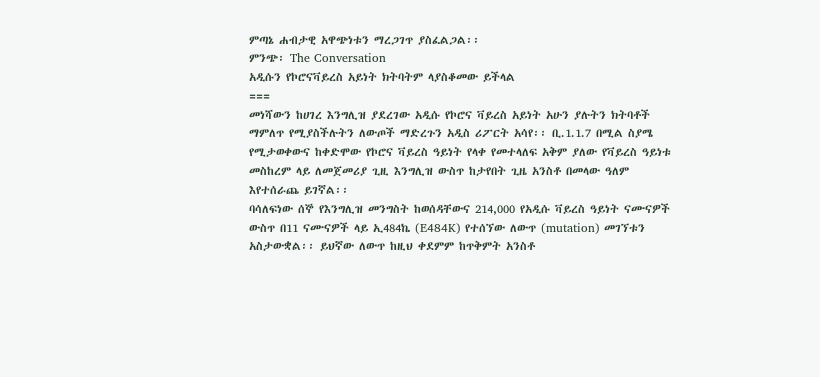ምጣኔ ሐብታዊ አዋጭነቱን ማረጋገጥ ያስፈልጋል፡፡
ምንጭ፡ The Conversation
አዲሱን የኮሮናቫይረስ አይነት ክትባትም ላያስቆመው ይችላል
===
መነሻውን ከሀገረ እንግሊዝ ያደረገው አዲሱ የኮሮና ቫይረስ አይነት አሁን ያሉትን ክትባቶች ማምለጥ የሚያስችሉትን ለውጦች ማድረጉን አዲስ ሪፖርት አሳየ፡፡ ቢ.1.1.7 በሚል ስያሜ የሚታወቀውና ከቀድሞው የኮሮና ቫይረስ ዓይነት የላቀ የመተላለፍ አቅም ያለው የቫይረስ ዓይነቱ መስከረም ላይ ለመጀመሪያ ጊዚ እንግሊዝ ውስጥ ከታየበት ጊዜ አንስቶ በመላው ዓለም እየተሰራጨ ይገኛል፡፡
ባሳለፍነው ሰኞ የእንግሊዝ መንግስት ከወሰዳቸውና 214,000 የአዲሱ ቫይረስ ዓይነት ናሙናዎች ውስጥ በ11 ናሙናዎች ላይ ኢ484ኬ (E484K) የተሰኘው ለውጥ (mutation) መገኘቱን አስታውቋል፡፡ ይህኛው ለውጥ ከዚህ ቀደምም ከጥቅምት አንስቶ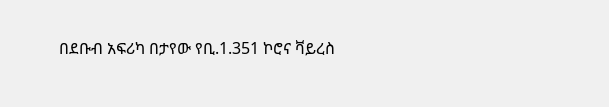በደቡብ አፍሪካ በታየው የቢ.1.351 ኮሮና ቫይረስ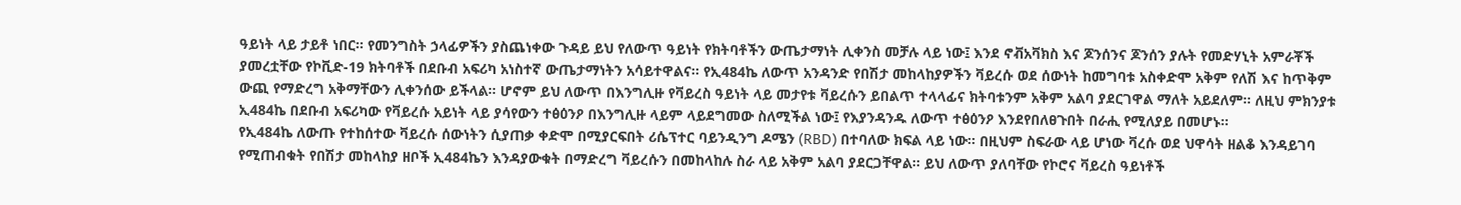ዓይነት ላይ ታይቶ ነበር፡፡ የመንግስት ኃላፊዎችን ያስጨነቀው ጉዳይ ይህ የለውጥ ዓይነት የክትባቶችን ውጤታማነት ሊቀንስ መቻሉ ላይ ነው፤ እንደ ኖቭአቫክስ እና ጆንሰንና ጆንሰን ያሉት የመድሃኒት አምራቾች ያመረቷቸው የኮቪድ-19 ክትባቶች በደቡብ አፍሪካ አነስተኛ ውጤታማነትን አሳይተዋልና፡፡ የኢ484ኬ ለውጥ አንዳንድ የበሽታ መከላከያዎችን ቫይረሱ ወደ ሰውነት ከመግባቱ አስቀድሞ አቅም የለሽ እና ከጥቅም ውጪ የማድረግ አቅማቸውን ሊቀንሰው ይችላል፡፡ ሆኖም ይህ ለውጥ በእንግሊዙ የቫይረስ ዓይነት ላይ መታየቱ ቫይረሱን ይበልጥ ተላላፊና ክትባቱንም አቅም አልባ ያደርገዋል ማለት አይደለም፡፡ ለዚህ ምክንያቱ ኢ484ኬ በደቡብ አፍሪካው የቫይረሱ አይነት ላይ ያሳየውን ተፅዕንዖ በእንግሊዙ ላይም ላይደግመው ስለሚችል ነው፤ የእያንዳንዱ ለውጥ ተፅዕንዖ እንደየበለፀጉበት በራሒ የሚለያይ በመሆኑ፡፡
የኢ484ኬ ለውጡ የተከሰተው ቫይረሱ ሰውነትን ሲያጠቃ ቀድሞ በሚያርፍበት ሪሴፕተር ባይንዲንግ ዶሜን (RBD) በተባለው ክፍል ላይ ነው፡፡ በዚህም ስፍራው ላይ ሆነው ቫረሱ ወደ ህዋሳት ዘልቆ እንዳይገባ የሚጠብቁት የበሽታ መከላከያ ዘቦች ኢ484ኬን እንዳያውቁት በማድረግ ቫይረሱን በመከላከሉ ስራ ላይ አቅም አልባ ያደርጋቸዋል፡፡ ይህ ለውጥ ያለባቸው የኮሮና ቫይረስ ዓይነቶች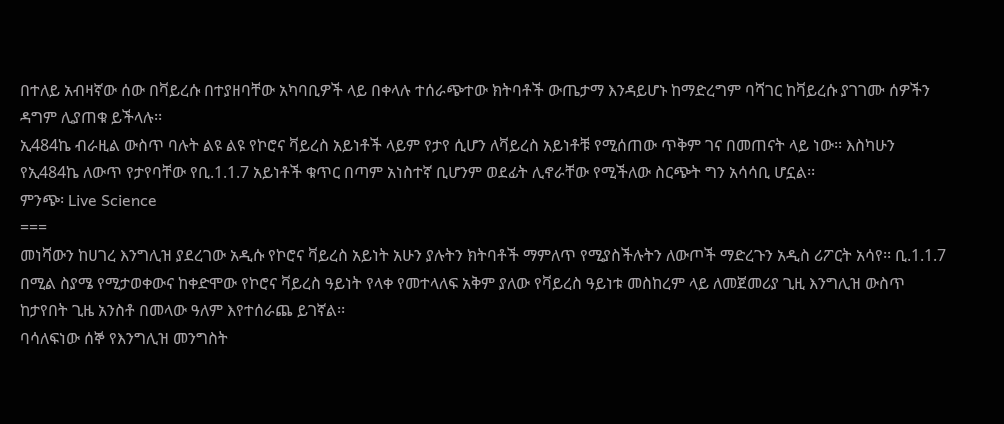በተለይ አብዛኛው ሰው በቫይረሱ በተያዘባቸው አካባቢዎች ላይ በቀላሉ ተሰራጭተው ክትባቶች ውጤታማ እንዳይሆኑ ከማድረግም ባሻገር ከቫይረሱ ያገገሙ ሰዎችን ዳግም ሊያጠቁ ይችላሉ፡፡
ኢ484ኬ ብራዚል ውስጥ ባሉት ልዩ ልዩ የኮሮና ቫይረስ አይነቶች ላይም የታየ ሲሆን ለቫይረስ አይነቶቹ የሚሰጠው ጥቅም ገና በመጠናት ላይ ነው፡፡ እስካሁን የኢ484ኬ ለውጥ የታየባቸው የቢ.1.1.7 አይነቶች ቁጥር በጣም አነስተኛ ቢሆንም ወደፊት ሊኖራቸው የሚችለው ስርጭት ግን አሳሳቢ ሆኗል፡፡
ምንጭ፡ Live Science
===
መነሻውን ከሀገረ እንግሊዝ ያደረገው አዲሱ የኮሮና ቫይረስ አይነት አሁን ያሉትን ክትባቶች ማምለጥ የሚያስችሉትን ለውጦች ማድረጉን አዲስ ሪፖርት አሳየ፡፡ ቢ.1.1.7 በሚል ስያሜ የሚታወቀውና ከቀድሞው የኮሮና ቫይረስ ዓይነት የላቀ የመተላለፍ አቅም ያለው የቫይረስ ዓይነቱ መስከረም ላይ ለመጀመሪያ ጊዚ እንግሊዝ ውስጥ ከታየበት ጊዜ አንስቶ በመላው ዓለም እየተሰራጨ ይገኛል፡፡
ባሳለፍነው ሰኞ የእንግሊዝ መንግስት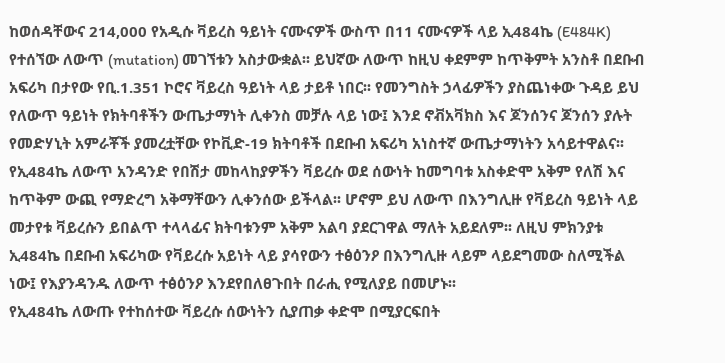ከወሰዳቸውና 214,000 የአዲሱ ቫይረስ ዓይነት ናሙናዎች ውስጥ በ11 ናሙናዎች ላይ ኢ484ኬ (E484K) የተሰኘው ለውጥ (mutation) መገኘቱን አስታውቋል፡፡ ይህኛው ለውጥ ከዚህ ቀደምም ከጥቅምት አንስቶ በደቡብ አፍሪካ በታየው የቢ.1.351 ኮሮና ቫይረስ ዓይነት ላይ ታይቶ ነበር፡፡ የመንግስት ኃላፊዎችን ያስጨነቀው ጉዳይ ይህ የለውጥ ዓይነት የክትባቶችን ውጤታማነት ሊቀንስ መቻሉ ላይ ነው፤ እንደ ኖቭአቫክስ እና ጆንሰንና ጆንሰን ያሉት የመድሃኒት አምራቾች ያመረቷቸው የኮቪድ-19 ክትባቶች በደቡብ አፍሪካ አነስተኛ ውጤታማነትን አሳይተዋልና፡፡ የኢ484ኬ ለውጥ አንዳንድ የበሽታ መከላከያዎችን ቫይረሱ ወደ ሰውነት ከመግባቱ አስቀድሞ አቅም የለሽ እና ከጥቅም ውጪ የማድረግ አቅማቸውን ሊቀንሰው ይችላል፡፡ ሆኖም ይህ ለውጥ በእንግሊዙ የቫይረስ ዓይነት ላይ መታየቱ ቫይረሱን ይበልጥ ተላላፊና ክትባቱንም አቅም አልባ ያደርገዋል ማለት አይደለም፡፡ ለዚህ ምክንያቱ ኢ484ኬ በደቡብ አፍሪካው የቫይረሱ አይነት ላይ ያሳየውን ተፅዕንዖ በእንግሊዙ ላይም ላይደግመው ስለሚችል ነው፤ የእያንዳንዱ ለውጥ ተፅዕንዖ እንደየበለፀጉበት በራሒ የሚለያይ በመሆኑ፡፡
የኢ484ኬ ለውጡ የተከሰተው ቫይረሱ ሰውነትን ሲያጠቃ ቀድሞ በሚያርፍበት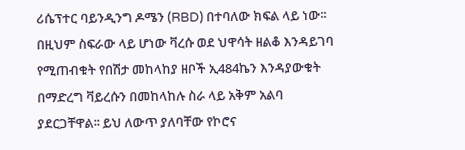ሪሴፕተር ባይንዲንግ ዶሜን (RBD) በተባለው ክፍል ላይ ነው፡፡ በዚህም ስፍራው ላይ ሆነው ቫረሱ ወደ ህዋሳት ዘልቆ እንዳይገባ የሚጠብቁት የበሽታ መከላከያ ዘቦች ኢ484ኬን እንዳያውቁት በማድረግ ቫይረሱን በመከላከሉ ስራ ላይ አቅም አልባ ያደርጋቸዋል፡፡ ይህ ለውጥ ያለባቸው የኮሮና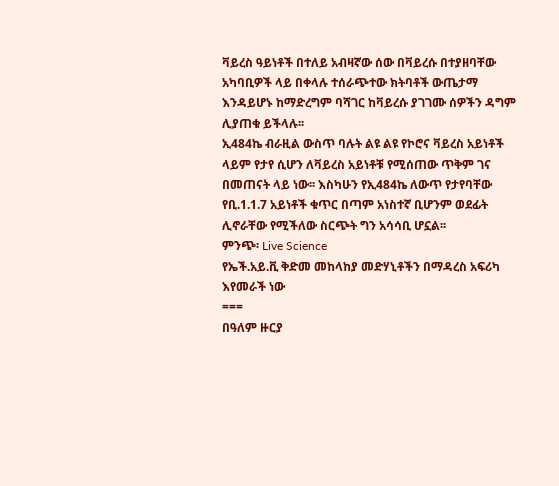ቫይረስ ዓይነቶች በተለይ አብዛኛው ሰው በቫይረሱ በተያዘባቸው አካባቢዎች ላይ በቀላሉ ተሰራጭተው ክትባቶች ውጤታማ እንዳይሆኑ ከማድረግም ባሻገር ከቫይረሱ ያገገሙ ሰዎችን ዳግም ሊያጠቁ ይችላሉ፡፡
ኢ484ኬ ብራዚል ውስጥ ባሉት ልዩ ልዩ የኮሮና ቫይረስ አይነቶች ላይም የታየ ሲሆን ለቫይረስ አይነቶቹ የሚሰጠው ጥቅም ገና በመጠናት ላይ ነው፡፡ እስካሁን የኢ484ኬ ለውጥ የታየባቸው የቢ.1.1.7 አይነቶች ቁጥር በጣም አነስተኛ ቢሆንም ወደፊት ሊኖራቸው የሚችለው ስርጭት ግን አሳሳቢ ሆኗል፡፡
ምንጭ፡ Live Science
የኤች.አይ.ቪ ቅድመ መከላከያ መድሃኒቶችን በማዳረስ አፍሪካ እየመራች ነው
===
በዓለም ዙርያ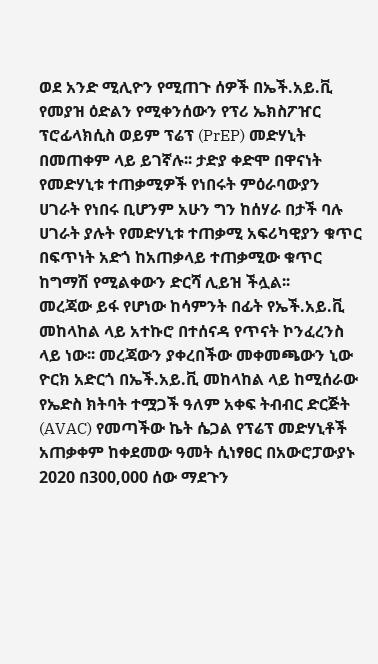ወደ አንድ ሚሊዮን የሚጠጉ ሰዎች በኤች.አይ.ቪ የመያዝ ዕድልን የሚቀንሰውን የፕሪ ኤክስፖዠር ፕሮፊላክሲስ ወይም ፕሬፕ (PrEP) መድሃኒት በመጠቀም ላይ ይገኛሉ፡፡ ታድያ ቀድሞ በዋናነት የመድሃኒቱ ተጠቃሚዎች የነበሩት ምዕራባውያን ሀገራት የነበሩ ቢሆንም አሁን ግን ከሰሃራ በታች ባሉ ሀገራት ያሉት የመድሃኒቱ ተጠቃሚ አፍሪካዊያን ቁጥር በፍጥነት አድጎ ከአጠቃላይ ተጠቃሚው ቁጥር ከግማሽ የሚልቀውን ድርሻ ሊይዝ ችሏል፡፡
መረጃው ይፋ የሆነው ከሳምንት በፊት የኤች.አይ.ቪ መከላከል ላይ አተኩሮ በተሰናዳ የጥናት ኮንፈረንስ ላይ ነው፡፡ መረጃውን ያቀረበችው መቀመጫውን ኒው ዮርክ አድርጎ በኤች.አይ.ቪ መከላከል ላይ ከሚሰራው የኤድስ ክትባት ተሟጋች ዓለም አቀፍ ትብብር ድርጅት (AVAC) የመጣችው ኬት ሴጋል የፕሬፕ መድሃኒቶች አጠቃቀም ከቀደመው ዓመት ሲነፃፀር በአውሮፓውያኑ 2020 በ300,000 ሰው ማደጉን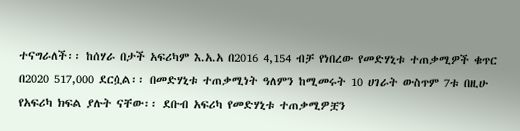ተናግራለች፡፡ ከሰሃራ በታች አፍሪካም እ.አ.አ በ2016 4,154 ብቻ የነበረው የመድሃኒቱ ተጠቃሚዎች ቁጥር በ2020 517,000 ደርሷል፡፡ በመድሃኒቱ ተጠቃሚነት ዓለምን ከሚመሩት 10 ሀገራት ውስጥም 7ቱ በዚሁ የአፍሪካ ክፍል ያሉት ናቸው፡፡ ደቡብ አፍሪካ የመድሃኒቱ ተጠቃሚዎቿን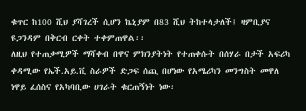ቁጥር ከ100 ሺህ ያሻገረች ሲሆን ኬኒያም በ83 ሺህ ትከተላታለች፤ ዛምቢያና ዩጋንዳም በቅርብ ርቀት ተቀምጠዋል፡፡
ለዚህ የተጠቃሚዎች ማሻቀብ በዋና ምክንያትነት የተጠቀሱት በሰሃራ በታች አፍሪካ ቀዳሚው የኤች.አይ.ቪ ስራዎች ድጋፍ ሰጪ በሆነው የአሜሪካን መንግስት መዋለ ነዋይ ፈሰስና የአካባቢው ሀገራት ቁርጠኝነት ነው፡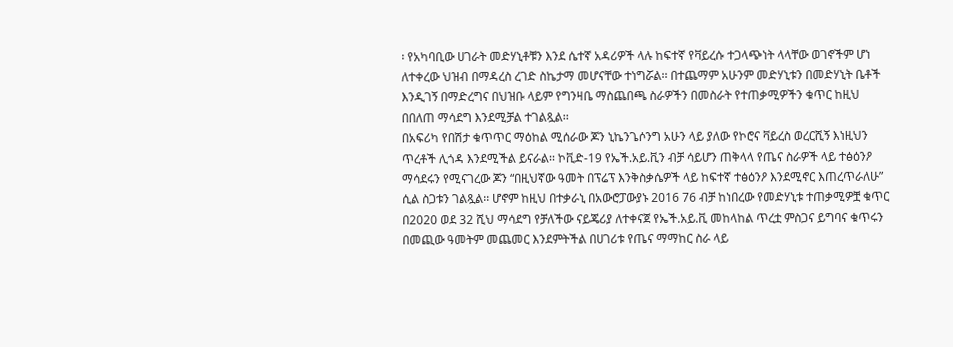፡ የአካባቢው ሀገራት መድሃኒቶቹን እንደ ሴተኛ አዳሪዎች ላሉ ከፍተኛ የቫይረሱ ተጋላጭነት ላላቸው ወገኖችም ሆነ ለተቀረው ህዝብ በማዳረስ ረገድ ስኬታማ መሆናቸው ተነግሯል፡፡ በተጨማም አሁንም መድሃኒቱን በመድሃኒት ቤቶች እንዲገኝ በማድረግና በህዝቡ ላይም የግንዛቤ ማስጨበጫ ስራዎችን በመስራት የተጠቃሚዎችን ቁጥር ከዚህ በበለጠ ማሳደግ እንደሚቻል ተገልጿል፡፡
በአፍሪካ የበሽታ ቁጥጥር ማዕከል ሚሰራው ጆን ኒኬንጌሶንግ አሁን ላይ ያለው የኮሮና ቫይረስ ወረርሺኝ እነዚህን ጥረቶች ሊጎዳ እንደሚችል ይናራል፡፡ ኮቪድ-19 የኤች.አይ.ቪን ብቻ ሳይሆን ጠቅላላ የጤና ስራዎች ላይ ተፅዕንዖ ማሳደሩን የሚናገረው ጆን “በዚህኛው ዓመት በፕሬፕ እንቅስቃሴዎች ላይ ከፍተኛ ተፅዕንዖ እንደሚኖር እጠረጥራለሁ” ሲል ስጋቱን ገልጿል፡፡ ሆኖም ከዚህ በተቃራኒ በአውሮፓውያኑ 2016 76 ብቻ ከነበረው የመድሃኒቱ ተጠቃሚዎቿ ቁጥር በ2020 ወደ 32 ሺህ ማሳደግ የቻለችው ናይጄሪያ ለተቀናጀ የኤች.አይ.ቪ መከላከል ጥረቷ ምስጋና ይግባና ቁጥሩን በመጪው ዓመትም መጨመር እንደምትችል በሀገሪቱ የጤና ማማከር ስራ ላይ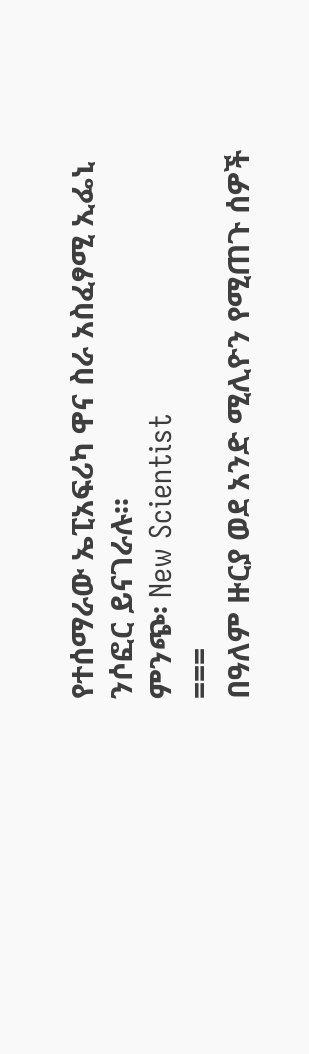የተሰማራው ኤፒአፍሪካ ዋና ስራ አስፈፃሚ ኢፌኒ ንሶፎር ይናገራሉ፡፡
ምንጭ፡ New Scientist
===
በዓለም ዙርያ ወደ አንድ ሚሊዮን የሚጠጉ ሰዎች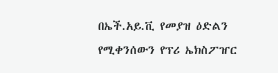በኤች.አይ.ቪ የመያዝ ዕድልን የሚቀንሰውን የፕሪ ኤክስፖዠር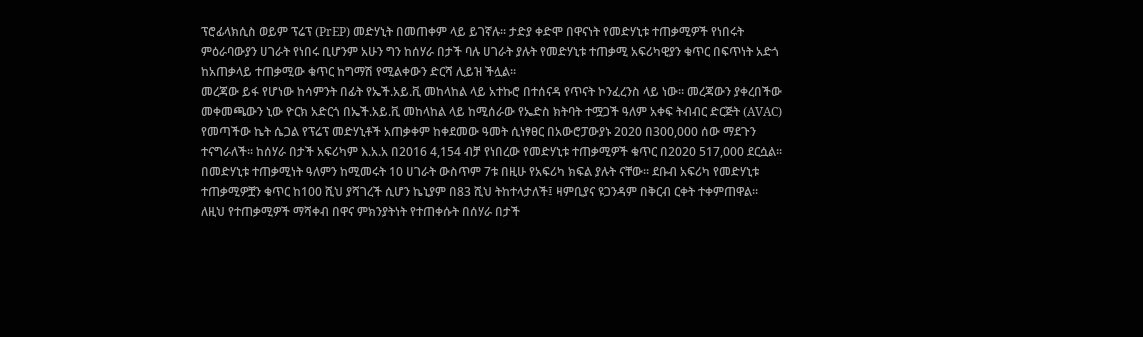ፕሮፊላክሲስ ወይም ፕሬፕ (PrEP) መድሃኒት በመጠቀም ላይ ይገኛሉ፡፡ ታድያ ቀድሞ በዋናነት የመድሃኒቱ ተጠቃሚዎች የነበሩት ምዕራባውያን ሀገራት የነበሩ ቢሆንም አሁን ግን ከሰሃራ በታች ባሉ ሀገራት ያሉት የመድሃኒቱ ተጠቃሚ አፍሪካዊያን ቁጥር በፍጥነት አድጎ ከአጠቃላይ ተጠቃሚው ቁጥር ከግማሽ የሚልቀውን ድርሻ ሊይዝ ችሏል፡፡
መረጃው ይፋ የሆነው ከሳምንት በፊት የኤች.አይ.ቪ መከላከል ላይ አተኩሮ በተሰናዳ የጥናት ኮንፈረንስ ላይ ነው፡፡ መረጃውን ያቀረበችው መቀመጫውን ኒው ዮርክ አድርጎ በኤች.አይ.ቪ መከላከል ላይ ከሚሰራው የኤድስ ክትባት ተሟጋች ዓለም አቀፍ ትብብር ድርጅት (AVAC) የመጣችው ኬት ሴጋል የፕሬፕ መድሃኒቶች አጠቃቀም ከቀደመው ዓመት ሲነፃፀር በአውሮፓውያኑ 2020 በ300,000 ሰው ማደጉን ተናግራለች፡፡ ከሰሃራ በታች አፍሪካም እ.አ.አ በ2016 4,154 ብቻ የነበረው የመድሃኒቱ ተጠቃሚዎች ቁጥር በ2020 517,000 ደርሷል፡፡ በመድሃኒቱ ተጠቃሚነት ዓለምን ከሚመሩት 10 ሀገራት ውስጥም 7ቱ በዚሁ የአፍሪካ ክፍል ያሉት ናቸው፡፡ ደቡብ አፍሪካ የመድሃኒቱ ተጠቃሚዎቿን ቁጥር ከ100 ሺህ ያሻገረች ሲሆን ኬኒያም በ83 ሺህ ትከተላታለች፤ ዛምቢያና ዩጋንዳም በቅርብ ርቀት ተቀምጠዋል፡፡
ለዚህ የተጠቃሚዎች ማሻቀብ በዋና ምክንያትነት የተጠቀሱት በሰሃራ በታች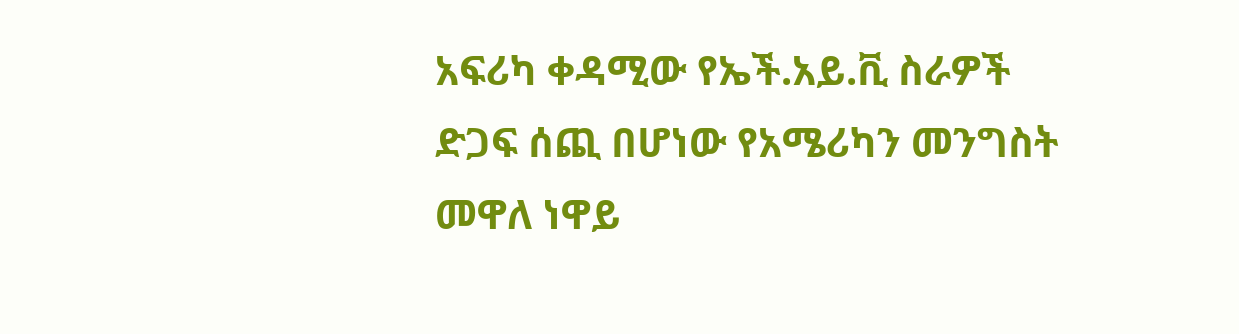አፍሪካ ቀዳሚው የኤች.አይ.ቪ ስራዎች ድጋፍ ሰጪ በሆነው የአሜሪካን መንግስት መዋለ ነዋይ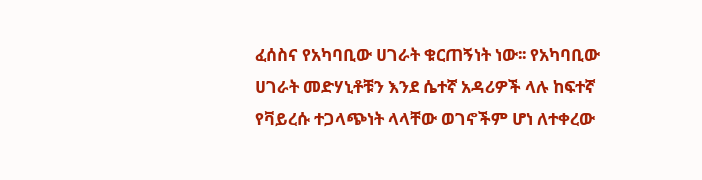ፈሰስና የአካባቢው ሀገራት ቁርጠኝነት ነው፡፡ የአካባቢው ሀገራት መድሃኒቶቹን እንደ ሴተኛ አዳሪዎች ላሉ ከፍተኛ የቫይረሱ ተጋላጭነት ላላቸው ወገኖችም ሆነ ለተቀረው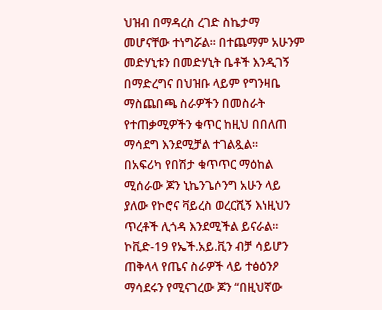ህዝብ በማዳረስ ረገድ ስኬታማ መሆናቸው ተነግሯል፡፡ በተጨማም አሁንም መድሃኒቱን በመድሃኒት ቤቶች እንዲገኝ በማድረግና በህዝቡ ላይም የግንዛቤ ማስጨበጫ ስራዎችን በመስራት የተጠቃሚዎችን ቁጥር ከዚህ በበለጠ ማሳደግ እንደሚቻል ተገልጿል፡፡
በአፍሪካ የበሽታ ቁጥጥር ማዕከል ሚሰራው ጆን ኒኬንጌሶንግ አሁን ላይ ያለው የኮሮና ቫይረስ ወረርሺኝ እነዚህን ጥረቶች ሊጎዳ እንደሚችል ይናራል፡፡ ኮቪድ-19 የኤች.አይ.ቪን ብቻ ሳይሆን ጠቅላላ የጤና ስራዎች ላይ ተፅዕንዖ ማሳደሩን የሚናገረው ጆን “በዚህኛው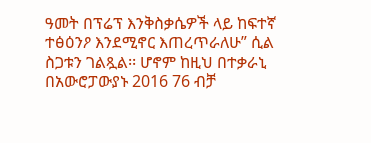ዓመት በፕሬፕ እንቅስቃሴዎች ላይ ከፍተኛ ተፅዕንዖ እንደሚኖር እጠረጥራለሁ” ሲል ስጋቱን ገልጿል፡፡ ሆኖም ከዚህ በተቃራኒ በአውሮፓውያኑ 2016 76 ብቻ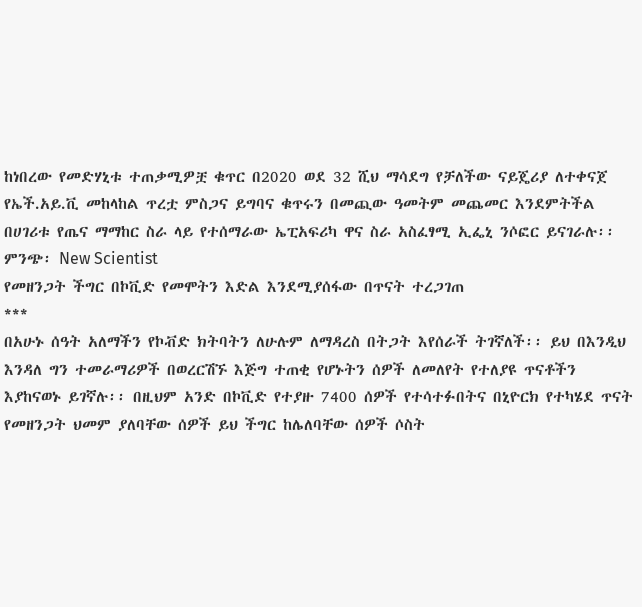ከነበረው የመድሃኒቱ ተጠቃሚዎቿ ቁጥር በ2020 ወደ 32 ሺህ ማሳደግ የቻለችው ናይጄሪያ ለተቀናጀ የኤች.አይ.ቪ መከላከል ጥረቷ ምስጋና ይግባና ቁጥሩን በመጪው ዓመትም መጨመር እንደምትችል በሀገሪቱ የጤና ማማከር ስራ ላይ የተሰማራው ኤፒአፍሪካ ዋና ስራ አስፈፃሚ ኢፌኒ ንሶፎር ይናገራሉ፡፡
ምንጭ፡ New Scientist
የመዘንጋት ችግር በኮቪድ የመሞትን እድል እንደሚያሰፋው በጥናት ተረጋገጠ
***
በአሁኑ ሰዓት አለማችን የኮቭድ ክትባትን ለሁሉም ለማዳረስ በትጋት እየሰራች ትገኛለች፡፡ ይህ በእንዲህ እንዳለ ግን ተመራማሪዎች በወረርሽኙ እጅግ ተጠቂ የሆኑትን ሰዎች ለመለየት የተለያዩ ጥናቶችን እያከናወኑ ይገኛሉ፡፡ በዚህም አንድ በኮቪድ የተያዙ 7400 ሰዎች የተሳተፉበትና በኒዮርክ የተካሄደ ጥናት የመዘንጋት ህመም ያለባቸው ሰዎች ይህ ችግር ከሌለባቸው ሰዎች ሶስት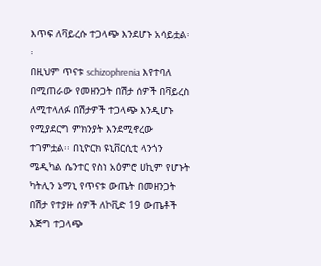እጥፍ ለቫይረሱ ተጋላጭ እንደሆኑ አሳይቷል፡፡
በዚህም ጥናቱ schizophrenia እየተባለ በሚጠራው የመዘንጋት በሽታ ሰዎች በቫይረስ ለሚተላለፉ በሽታዎች ተጋላጭ እንዲሆኑ የሚያደርግ ምክንያት እንደሚኖረው ተገምቷል፡፡ በኒዮርክ ዩኒቨርሲቲ ላንጎን ሜዲካል ሴንተር የስነ አዕምሮ ሀኪም የሆኑት ካትሊን ኔማኒ የጥናቱ ውጤት በመዘንጋት በሽታ የተያዙ ሰዎች ለኮቪድ 19 ውጤቶች እጅግ ተጋላጭ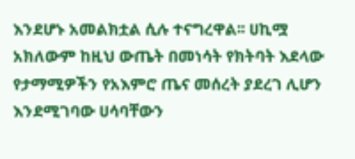እንደሆኑ አመልክቷል ሲሉ ተናግረዋል፡፡ ሀኪሟ አክለውም ከዚህ ውጤት በመነሳት የክትባት እደላው የታማሚዎችን የአእምሮ ጤና መሰረት ያደረገ ሊሆን እንደሚገባው ሀሳባቸውን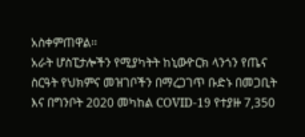አስቀምጠዋል፡፡
አራት ሆስፒታሎችን የሚያካትት ከኒውዮርክ ላንጎን የጤና ስርዓት የህክምና መዝገቦችን በማረጋገጥ ቡድኑ በመጋቢት እና በግንቦት 2020 መካከል COVID-19 የተያዙ 7,350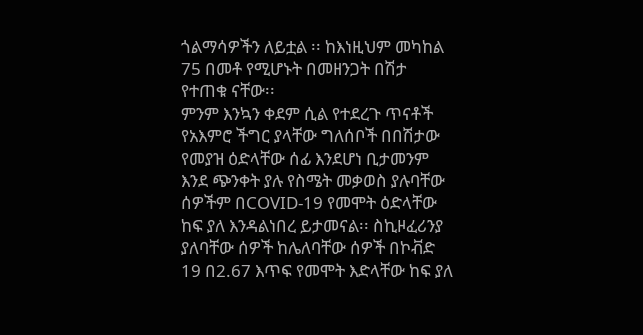ጎልማሳዎችን ለይቷል ፡፡ ከእነዚህም መካከል 75 በመቶ የሚሆኑት በመዘንጋት በሽታ የተጠቁ ናቸው፡፡
ምንም እንኳን ቀደም ሲል የተደረጉ ጥናቶች የአእምሮ ችግር ያላቸው ግለሰቦች በበሽታው የመያዝ ዕድላቸው ሰፊ እንደሆነ ቢታመንም እንደ ጭንቀት ያሉ የስሜት መቃወስ ያሉባቸው ሰዎችም በCOVID-19 የመሞት ዕድላቸው ከፍ ያለ እንዳልነበረ ይታመናል፡፡ ስኪዞፈሪንያ ያለባቸው ሰዎች ከሌለባቸው ሰዎች በኮቭድ 19 በ2.67 እጥፍ የመሞት እድላቸው ከፍ ያለ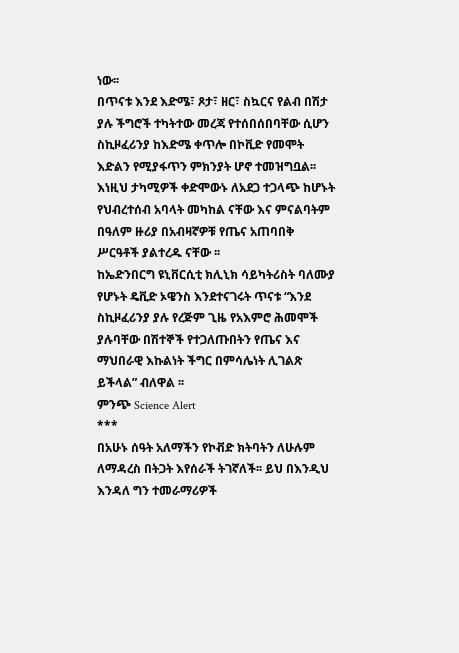ነው፡፡
በጥናቱ እንደ እድሜ፣ ጾታ፣ ዘር፣ ስኳርና የልብ በሽታ ያሉ ችግሮች ተካትተው መረጃ የተሰበሰበባቸው ሲሆን ስኪዞፈሪንያ ከእድሜ ቀጥሎ በኮቪድ የመሞት እድልን የሚያፋጥን ምክንያት ሆኖ ተመዝግቧል፡፡ እነዚህ ታካሚዎች ቀድሞውኑ ለአደጋ ተጋላጭ ከሆኑት የህብረተሰብ አባላት መካከል ናቸው እና ምናልባትም በዓለም ዙሪያ በአብዛኛዎቹ የጤና አጠባበቅ ሥርዓቶች ያልተረዱ ናቸው ፡፡
ከኤድንበርግ ዩኒቨርሲቲ ክሊኒክ ሳይካትሪስት ባለሙያ የሆኑት ዴቪድ ኦዌንስ እንደተናገሩት ጥናቱ “እንደ ስኪዞፈሪንያ ያሉ የረጅም ጊዜ የአእምሮ ሕመሞች ያሉባቸው በሽተኞች የተጋለጡበትን የጤና እና ማህበራዊ እኩልነት ችግር በምሳሌነት ሊገልጽ ይችላል” ብለዋል ፡፡
ምንጭ Science Alert
***
በአሁኑ ሰዓት አለማችን የኮቭድ ክትባትን ለሁሉም ለማዳረስ በትጋት እየሰራች ትገኛለች፡፡ ይህ በእንዲህ እንዳለ ግን ተመራማሪዎች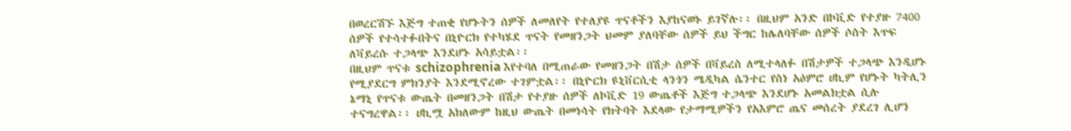በወረርሽኙ እጅግ ተጠቂ የሆኑትን ሰዎች ለመለየት የተለያዩ ጥናቶችን እያከናወኑ ይገኛሉ፡፡ በዚህም አንድ በኮቪድ የተያዙ 7400 ሰዎች የተሳተፉበትና በኒዮርክ የተካሄደ ጥናት የመዘንጋት ህመም ያለባቸው ሰዎች ይህ ችግር ከሌለባቸው ሰዎች ሶስት እጥፍ ለቫይረሱ ተጋላጭ እንደሆኑ አሳይቷል፡፡
በዚህም ጥናቱ schizophrenia እየተባለ በሚጠራው የመዘንጋት በሽታ ሰዎች በቫይረስ ለሚተላለፉ በሽታዎች ተጋላጭ እንዲሆኑ የሚያደርግ ምክንያት እንደሚኖረው ተገምቷል፡፡ በኒዮርክ ዩኒቨርሲቲ ላንጎን ሜዲካል ሴንተር የስነ አዕምሮ ሀኪም የሆኑት ካትሊን ኔማኒ የጥናቱ ውጤት በመዘንጋት በሽታ የተያዙ ሰዎች ለኮቪድ 19 ውጤቶች እጅግ ተጋላጭ እንደሆኑ አመልክቷል ሲሉ ተናግረዋል፡፡ ሀኪሟ አክለውም ከዚህ ውጤት በመነሳት የክትባት እደላው የታማሚዎችን የአእምሮ ጤና መሰረት ያደረገ ሊሆን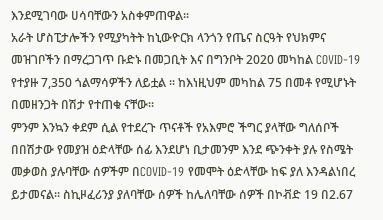እንደሚገባው ሀሳባቸውን አስቀምጠዋል፡፡
አራት ሆስፒታሎችን የሚያካትት ከኒውዮርክ ላንጎን የጤና ስርዓት የህክምና መዝገቦችን በማረጋገጥ ቡድኑ በመጋቢት እና በግንቦት 2020 መካከል COVID-19 የተያዙ 7,350 ጎልማሳዎችን ለይቷል ፡፡ ከእነዚህም መካከል 75 በመቶ የሚሆኑት በመዘንጋት በሽታ የተጠቁ ናቸው፡፡
ምንም እንኳን ቀደም ሲል የተደረጉ ጥናቶች የአእምሮ ችግር ያላቸው ግለሰቦች በበሽታው የመያዝ ዕድላቸው ሰፊ እንደሆነ ቢታመንም እንደ ጭንቀት ያሉ የስሜት መቃወስ ያሉባቸው ሰዎችም በCOVID-19 የመሞት ዕድላቸው ከፍ ያለ እንዳልነበረ ይታመናል፡፡ ስኪዞፈሪንያ ያለባቸው ሰዎች ከሌለባቸው ሰዎች በኮቭድ 19 በ2.67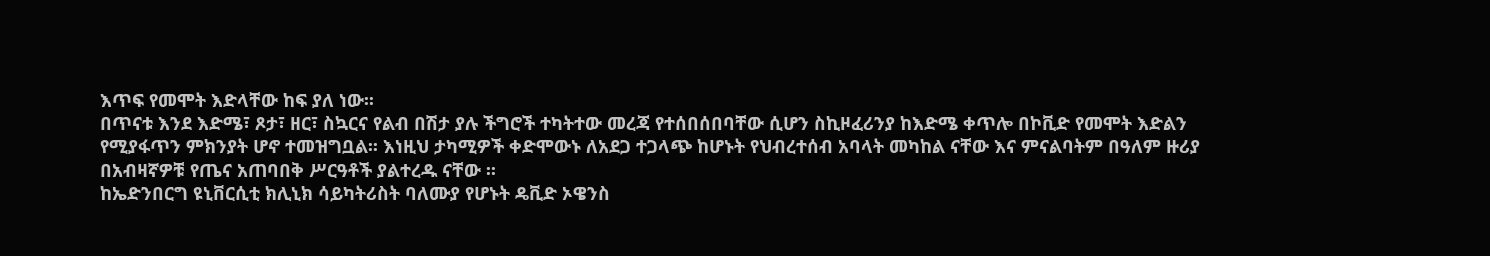እጥፍ የመሞት እድላቸው ከፍ ያለ ነው፡፡
በጥናቱ እንደ እድሜ፣ ጾታ፣ ዘር፣ ስኳርና የልብ በሽታ ያሉ ችግሮች ተካትተው መረጃ የተሰበሰበባቸው ሲሆን ስኪዞፈሪንያ ከእድሜ ቀጥሎ በኮቪድ የመሞት እድልን የሚያፋጥን ምክንያት ሆኖ ተመዝግቧል፡፡ እነዚህ ታካሚዎች ቀድሞውኑ ለአደጋ ተጋላጭ ከሆኑት የህብረተሰብ አባላት መካከል ናቸው እና ምናልባትም በዓለም ዙሪያ በአብዛኛዎቹ የጤና አጠባበቅ ሥርዓቶች ያልተረዱ ናቸው ፡፡
ከኤድንበርግ ዩኒቨርሲቲ ክሊኒክ ሳይካትሪስት ባለሙያ የሆኑት ዴቪድ ኦዌንስ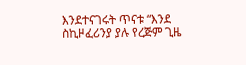እንደተናገሩት ጥናቱ “እንደ ስኪዞፈሪንያ ያሉ የረጅም ጊዜ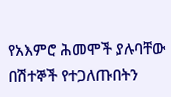የአእምሮ ሕመሞች ያሉባቸው በሽተኞች የተጋለጡበትን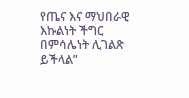የጤና እና ማህበራዊ እኩልነት ችግር በምሳሌነት ሊገልጽ ይችላል”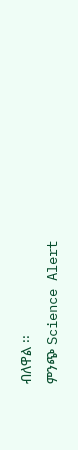ብለዋል ፡፡
ምንጭ Science Alert